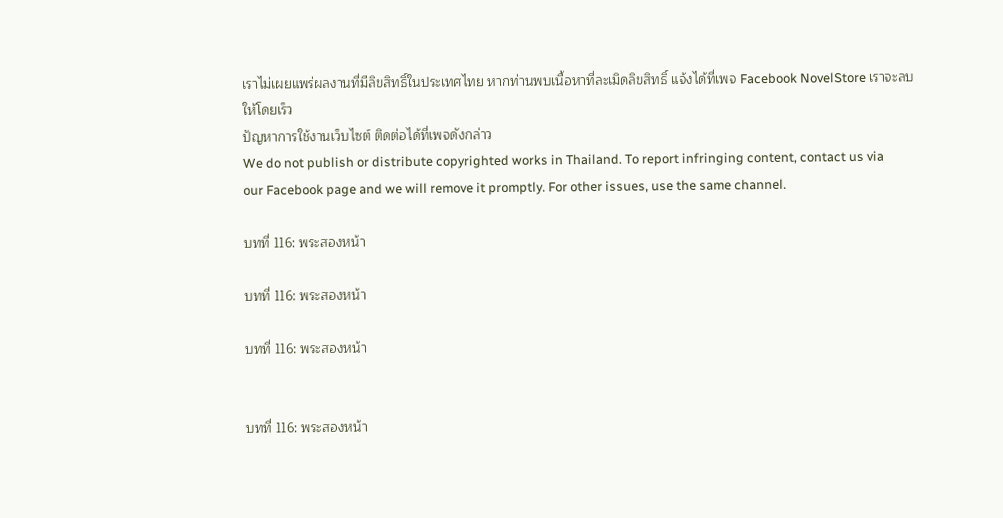เราไม่เผยแพร่ผลงานที่มีลิขสิทธิ์ในประเทศไทย หากท่านพบเนื้อหาที่ละเมิดลิขสิทธิ์ แจ้งได้ที่เพจ Facebook NovelStore เราจะลบให้โดยเร็ว
ปัญหาการใช้งานเว็บไซต์ ติดต่อได้ที่เพจดังกล่าว
We do not publish or distribute copyrighted works in Thailand. To report infringing content, contact us via our Facebook page and we will remove it promptly. For other issues, use the same channel.

บทที่ 116: พระสองหน้า

บทที่ 116: พระสองหน้า

บทที่ 116: พระสองหน้า


บทที่ 116: พระสองหน้า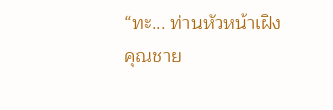“ทะ... ท่านหัวหน้าเฝิง คุณชาย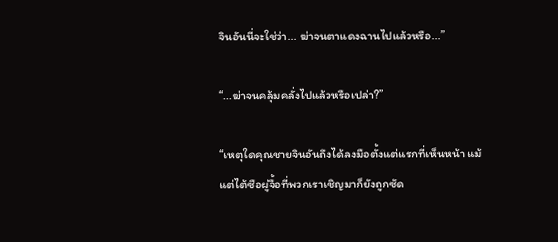จินอันนี่จะใช่ว่า... ฆ่าจนตาแดงฉานไปแล้วหรือ...”

“...ฆ่าจนคลุ้มคลั่งไปแล้วหรือเปล่า?”

“เหตุใดคุณชายจินอันถึงได้ลงมือตั้งแต่แรกที่เห็นหน้า แม้แต่ไต้ซือผู่จื้อที่พวกเราเชิญมาก็ยังถูกซัด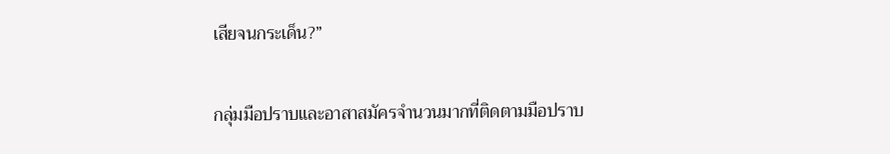เสียจนกระเด็น?”

กลุ่มมือปราบและอาสาสมัครจำนวนมากที่ติดตามมือปราบ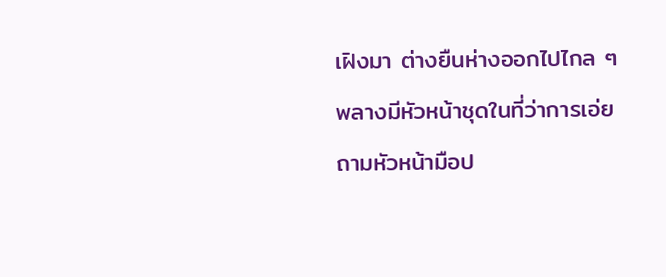เฝิงมา ต่างยืนห่างออกไปไกล ๆ พลางมีหัวหน้าชุดในที่ว่าการเอ่ยถามหัวหน้ามือป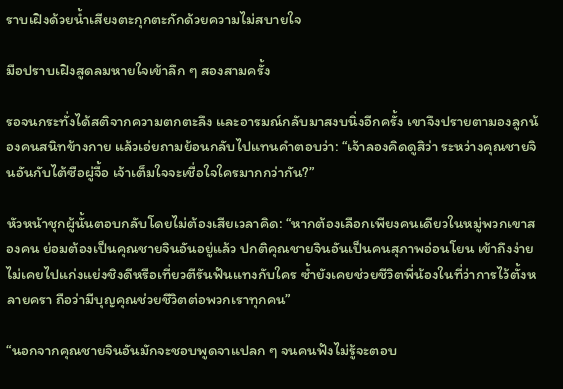ราบเฝิงด้วยน้ำเสียงตะกุกตะกักด้วยความไม่สบายใจ

มือปราบเฝิงสูดลมหายใจเข้าลึก ๆ สองสามครั้ง

รอจนกระทั่งได้สติจากความตกตะลึง และอารมณ์กลับมาสงบนิ่งอีกครั้ง เขาจึงปรายตามองลูกน้องคนสนิทข้างกาย แล้วเอ่ยถามย้อนกลับไปแทนคำตอบว่า: “เจ้าลองคิดดูสิว่า ระหว่างคุณชายจินอันกับไต้ซือผู่จื้อ เจ้าเต็มใจจะเชื่อใจใครมากกว่ากัน?”

หัวหน้าชุกผู้นั้นตอบกลับโดยไม่ต้องเสียเวลาคิด: “หากต้องเลือกเพียงคนเดียวในหมู่พวกเขาสองคน ย่อมต้องเป็นคุณชายจินอันอยู่แล้ว ปกติคุณชายจินอันเป็นคนสุภาพอ่อนโยน เข้าถึงง่าย ไม่เคยไปแก่งแย่งชิงดีหรือเที่ยวตีรันฟันแทงกับใคร ซ้ำยังเคยช่วยชีวิตพี่น้องในที่ว่าการไว้ตั้งหลายครา ถือว่ามีบุญคุณช่วยชีวิตต่อพวกเราทุกคน”

“นอกจากคุณชายจินอันมักจะชอบพูดจาแปลก ๆ จนคนฟังไม่รู้จะตอบ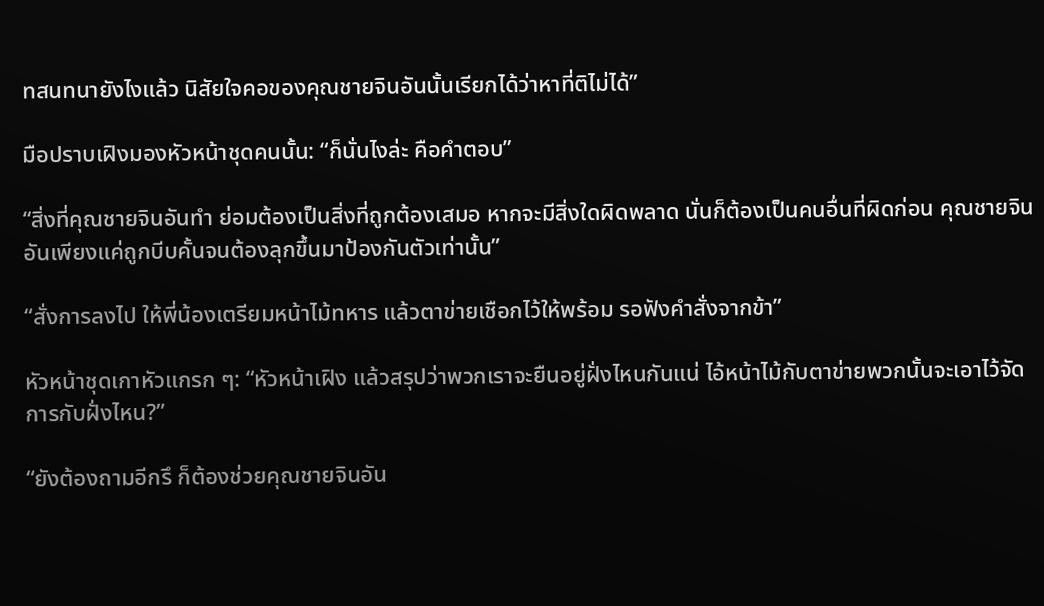ทสนทนายังไงแล้ว นิสัยใจคอของคุณชายจินอันนั้นเรียกได้ว่าหาที่ติไม่ได้”

มือปราบเฝิงมองหัวหน้าชุดคนนั้น: “ก็นั่นไงล่ะ คือคำตอบ”

“สิ่งที่คุณชายจินอันทำ ย่อมต้องเป็นสิ่งที่ถูกต้องเสมอ หากจะมีสิ่งใดผิดพลาด นั่นก็ต้องเป็นคนอื่นที่ผิดก่อน คุณชายจินอันเพียงแค่ถูกบีบคั้นจนต้องลุกขึ้นมาป้องกันตัวเท่านั้น”

“สั่งการลงไป ให้พี่น้องเตรียมหน้าไม้ทหาร แล้วตาข่ายเชือกไว้ให้พร้อม รอฟังคำสั่งจากข้า”

หัวหน้าชุดเกาหัวแกรก ๆ: “หัวหน้าเฝิง แล้วสรุปว่าพวกเราจะยืนอยู่ฝั่งไหนกันแน่ ไอ้หน้าไม้กับตาข่ายพวกนั้นจะเอาไว้จัดการกับฝั่งไหน?”

“ยังต้องถามอีกรึ ก็ต้องช่วยคุณชายจินอัน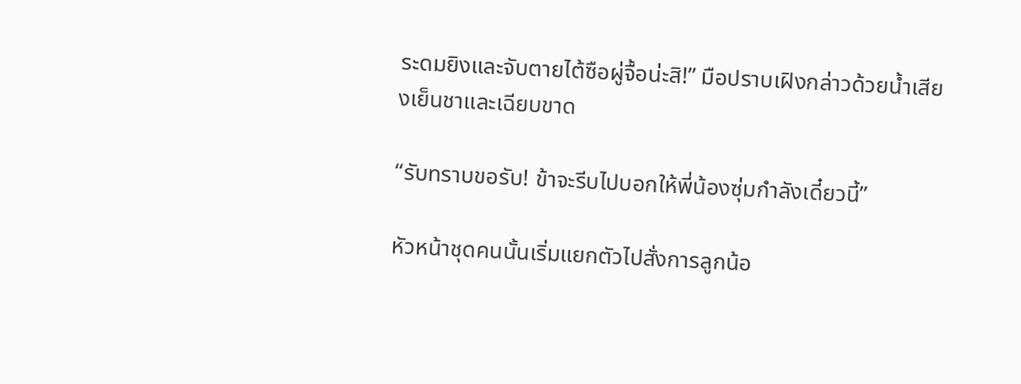ระดมยิงและจับตายไต้ซือผู่จื้อน่ะสิ!” มือปราบเฝิงกล่าวด้วยน้ำเสียงเย็นชาและเฉียบขาด

“รับทราบขอรับ! ข้าจะรีบไปบอกให้พี่น้องซุ่มกำลังเดี๋ยวนี้”

หัวหน้าชุดคนนั้นเริ่มแยกตัวไปสั่งการลูกน้อ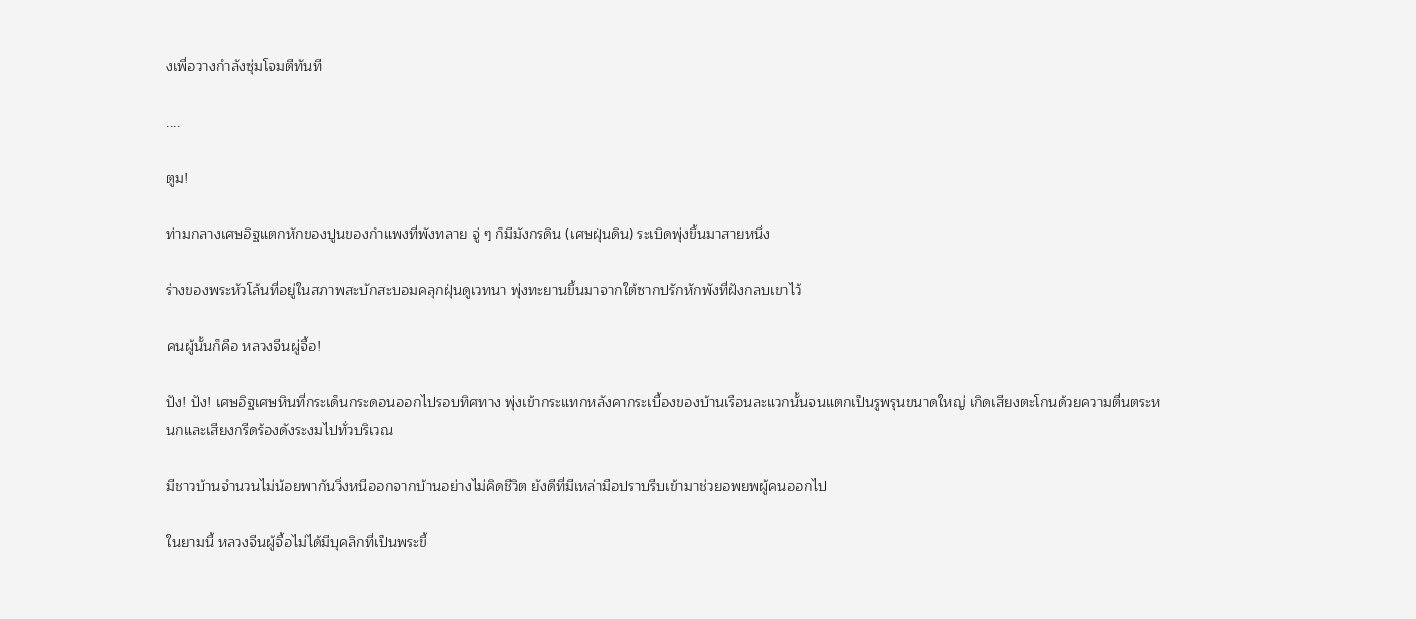งเพื่อวางกำลังซุ่มโจมตีทันที

....

ตูม!

ท่ามกลางเศษอิฐแตกหักของปูนของกำแพงที่พังทลาย จู่ ๆ ก็มีมังกรดิน (เศษฝุ่นดิน) ระเบิดพุ่งขึ้นมาสายหนึ่ง

ร่างของพระหัวโล้นที่อยู่ในสภาพสะบักสะบอมคลุกฝุ่นดูเวทนา พุ่งทะยานขึ้นมาจากใต้ซากปรักหักพังที่ฝังกลบเขาไว้

คนผู้นั้นก็คือ หลวงจีนผู่จื้อ!

ปัง! ปัง! เศษอิฐเศษหินที่กระเด็นกระดอนออกไปรอบทิศทาง พุ่งเข้ากระแทกหลังคากระเบื้องของบ้านเรือนละแวกนั้นจนแตกเป็นรูพรุนขนาดใหญ่ เกิดเสียงตะโกนด้วยความตื่นตระหนกและเสียงกรีดร้องดังระงมไปทั่วบริเวณ

มีชาวบ้านจำนวนไม่น้อยพากันวิ่งหนีออกจากบ้านอย่างไม่คิดชีวิต ยังดีที่มีเหล่ามือปราบรีบเข้ามาช่วยอพยพผู้คนออกไป

ในยามนี้ หลวงจีนผู้จื้อไม่ได้มีบุคลิกที่เป็นพระขี้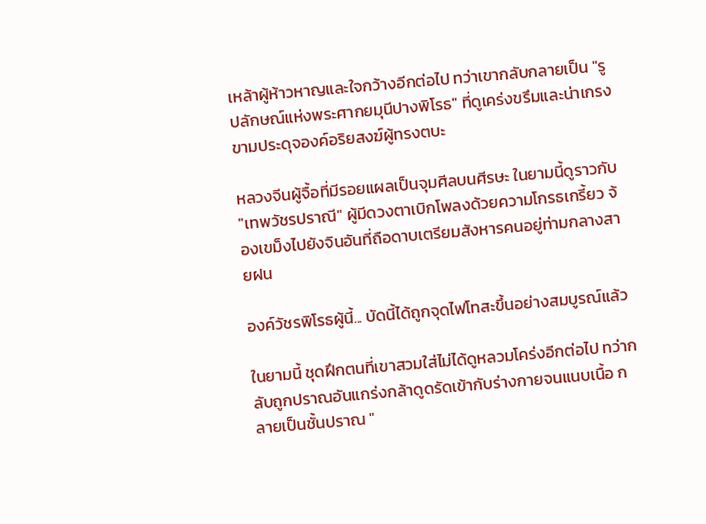เหล้าผู้ห้าวหาญและใจกว้างอีกต่อไป ทว่าเขากลับกลายเป็น "รูปลักษณ์แห่งพระศากยมุนีปางพิโรธ" ที่ดูเคร่งขรึมและน่าเกรงขามประดุจองค์อริยสงฆ์ผู้ทรงตบะ

หลวงจีนผู้จื้อที่มีรอยแผลเป็นจุมศีลบนศีรษะ ในยามนี้ดูราวกับ "เทพวัชรปราณี" ผู้มีดวงตาเบิกโพลงด้วยความโกรธเกรี้ยว จ้องเขม็งไปยังจินอันที่ถือดาบเตรียมสังหารคนอยู่ท่ามกลางสายฝน

องค์วัชรพิโรธผู้นี้... บัดนี้ได้ถูกจุดไฟโทสะขึ้นอย่างสมบูรณ์แล้ว

ในยามนี้ ชุดฝึกตนที่เขาสวมใส่ไม่ได้ดูหลวมโคร่งอีกต่อไป ทว่ากลับถูกปราณอันแกร่งกล้าดูดรัดเข้ากับร่างกายจนแนบเนื้อ กลายเป็นชั้นปราณ "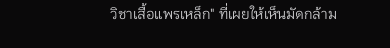วิชาเสื้อแพรเหล็ก" ที่เผยให้เห็นมัดกล้าม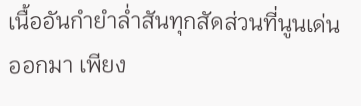เนื้ออันกำยำล่ำสันทุกสัดส่วนที่นูนเด่นออกมา เพียง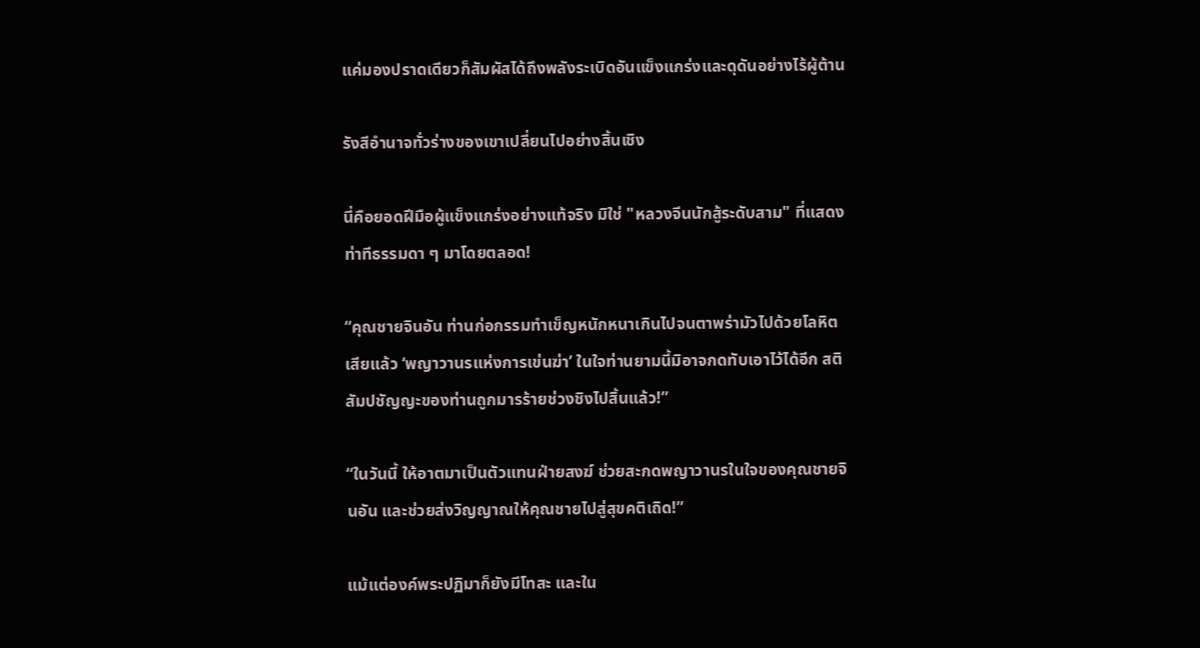แค่มองปราดเดียวก็สัมผัสได้ถึงพลังระเบิดอันแข็งแกร่งและดุดันอย่างไร้ผู้ต้าน

รังสีอำนาจทั่วร่างของเขาเปลี่ยนไปอย่างสิ้นเชิง

นี่คือยอดฝีมือผู้แข็งแกร่งอย่างแท้จริง มิใช่ "หลวงจีนนักสู้ระดับสาม" ที่แสดงท่าทีธรรมดา ๆ มาโดยตลอด!

“คุณชายจินอัน ท่านก่อกรรมทำเข็ญหนักหนาเกินไปจนตาพร่ามัวไปด้วยโลหิตเสียแล้ว ‘พญาวานรแห่งการเข่นฆ่า’ ในใจท่านยามนี้มิอาจกดทับเอาไว้ได้อีก สติสัมปชัญญะของท่านถูกมารร้ายช่วงชิงไปสิ้นแล้ว!”

“ในวันนี้ ให้อาตมาเป็นตัวแทนฝ่ายสงฆ์ ช่วยสะกดพญาวานรในใจของคุณชายจินอัน และช่วยส่งวิญญาณให้คุณชายไปสู่สุขคติเถิด!”

แม้แต่องค์พระปฏิมาก็ยังมีโทสะ และใน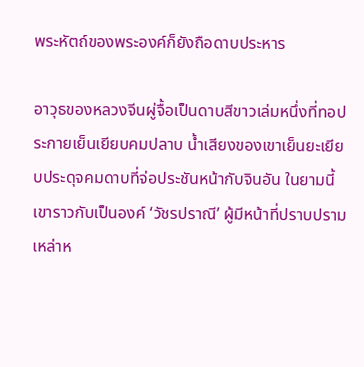พระหัตถ์ของพระองค์ก็ยังถือดาบประหาร

อาวุธของหลวงจีนผู่จื้อเป็นดาบสีขาวเล่มหนึ่งที่ทอประกายเย็นเยียบคมปลาบ น้ำเสียงของเขาเย็นยะเยียบประดุจคมดาบที่จ่อประชันหน้ากับจินอัน ในยามนี้เขาราวกับเป็นองค์ ‘วัชรปราณี’ ผู้มีหน้าที่ปราบปรามเหล่าห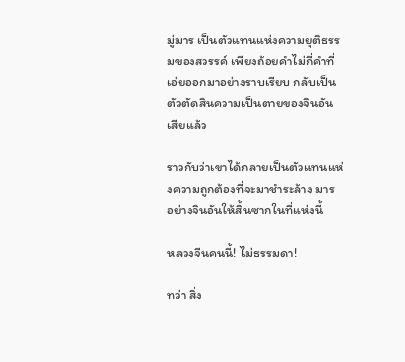มู่มาร เป็นตัวแทนแห่งความยุติธรรมของสวรรค์ เพียงถ้อยคำไม่กี่คำที่เอ่ยออกมาอย่างราบเรียบ กลับเป็นตัวตัดสินความเป็นตายของจินอันเสียแล้ว

ราวกับว่าเขาได้กลายเป็นตัวแทนแห่งความถูกต้องที่จะมาชำระล้าง มาร อย่างจินอันให้สิ้นซากในที่แห่งนี้

หลวงจีนคนนี้! ไม่ธรรมดา!

ทว่า สิ่ง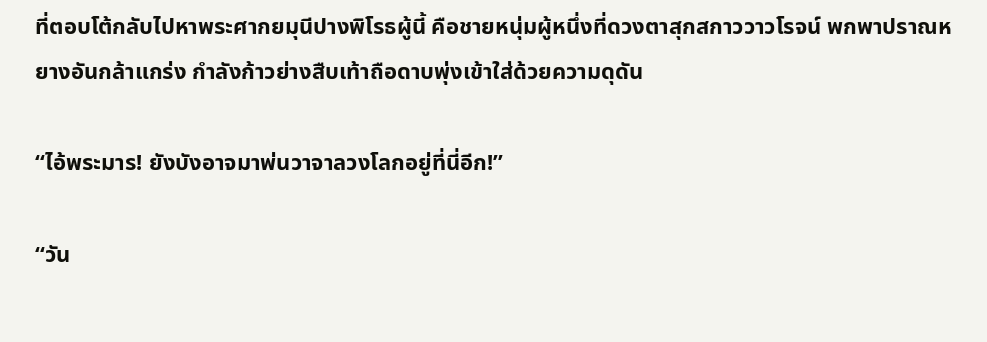ที่ตอบโต้กลับไปหาพระศากยมุนีปางพิโรธผู้นี้ คือชายหนุ่มผู้หนึ่งที่ดวงตาสุกสกาววาวโรจน์ พกพาปราณหยางอันกล้าแกร่ง กำลังก้าวย่างสืบเท้าถือดาบพุ่งเข้าใส่ด้วยความดุดัน

“ไอ้พระมาร! ยังบังอาจมาพ่นวาจาลวงโลกอยู่ที่นี่อีก!”

“วัน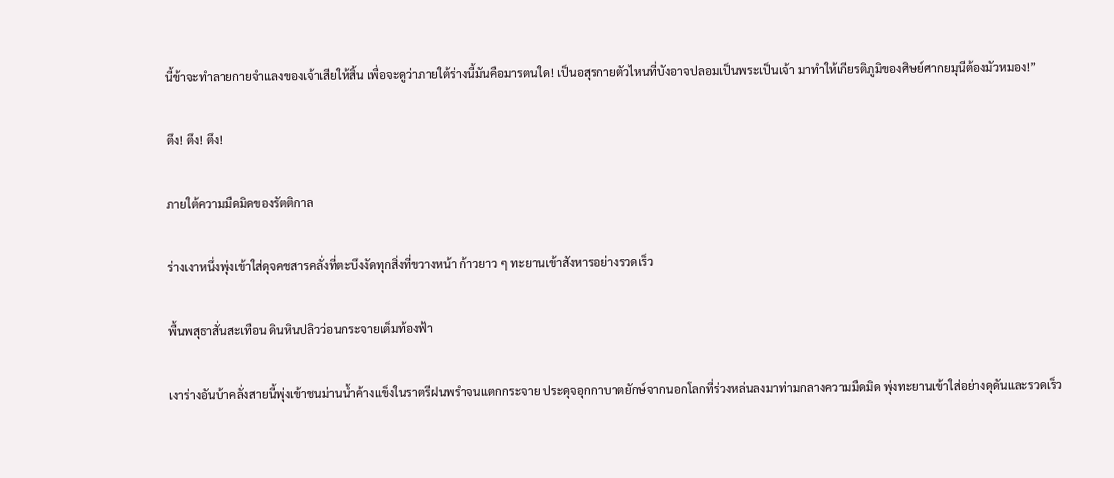นี้ข้าจะทำลายกายจำแลงของเจ้าเสียให้สิ้น เพื่อจะดูว่าภายใต้ร่างนี้มันคือมารตนใด! เป็นอสุรกายตัวไหนที่บังอาจปลอมเป็นพระเป็นเจ้า มาทำให้เกียรติภูมิของศิษย์ศากยมุนีต้องมัวหมอง!”

ตึง! ตึง! ตึง!

ภายใต้ความมืดมิดของรัตติกาล

ร่างเงาหนึ่งพุ่งเข้าใส่ดุจคชสารคลั่งที่ตะบึงงัดทุกสิ่งที่ขวางหน้า ก้าวยาว ๆ ทะยานเข้าสังหารอย่างรวดเร็ว

พื้นพสุธาสั่นสะเทือน ดินหินปลิวว่อนกระจายเต็มท้องฟ้า

เงาร่างอันบ้าคลั่งสายนี้พุ่งเข้าชนม่านน้ำค้างแข็งในราตรีฝนพรำจนแตกกระจาย ประดุจอุกกาบาตยักษ์จากนอกโลกที่ร่วงหล่นลงมาท่ามกลางความมืดมิด พุ่งทะยานเข้าใส่อย่างดุดันและรวดเร็ว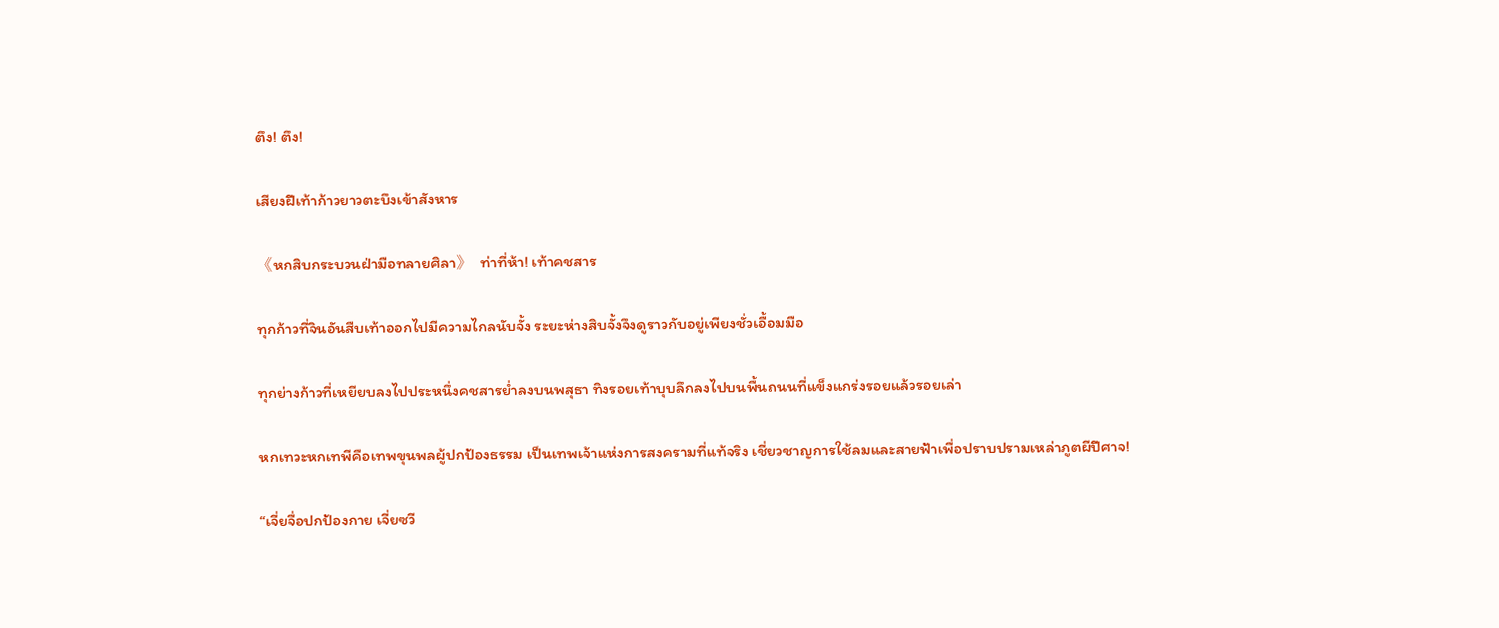ตึง! ตึง!

เสียงฝีเท้าก้าวยาวตะบึงเข้าสังหาร

《หกสิบกระบวนฝ่ามือทลายศิลา》  ท่าที่ห้า! เท้าคชสาร

ทุกก้าวที่จินอันสืบเท้าออกไปมีความไกลนับจั้ง ระยะห่างสิบจั้งจึงดูราวกับอยู่เพียงชั่วเอื้อมมือ

ทุกย่างก้าวที่เหยียบลงไปประหนึ่งคชสารย่ำลงบนพสุธา ทิงรอยเท้าบุบลึกลงไปบนพื้นถนนที่แข็งแกร่งรอยแล้วรอยเล่า

หกเทวะหกเทพีคือเทพขุนพลผู้ปกป้องธรรม เป็นเทพเจ้าแห่งการสงครามที่แท้จริง เชี่ยวชาญการใช้ลมและสายฟ้าเพื่อปราบปรามเหล่าภูตผีปีศาจ!

“เจี่ยจื่อปกป้องกาย เจี่ยซวี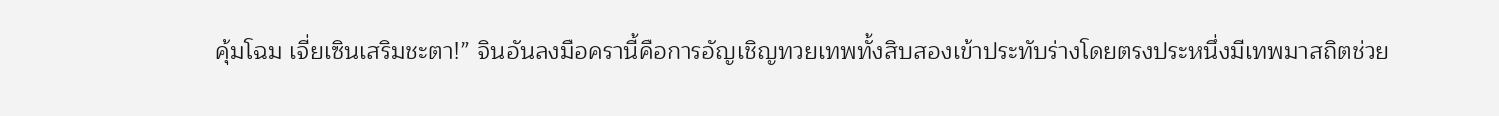คุ้มโฉม เจี่ยเซินเสริมชะตา!” จินอันลงมือครานี้คือการอัญเชิญทวยเทพทั้งสิบสองเข้าประทับร่างโดยตรงประหนึ่งมีเทพมาสถิตช่วย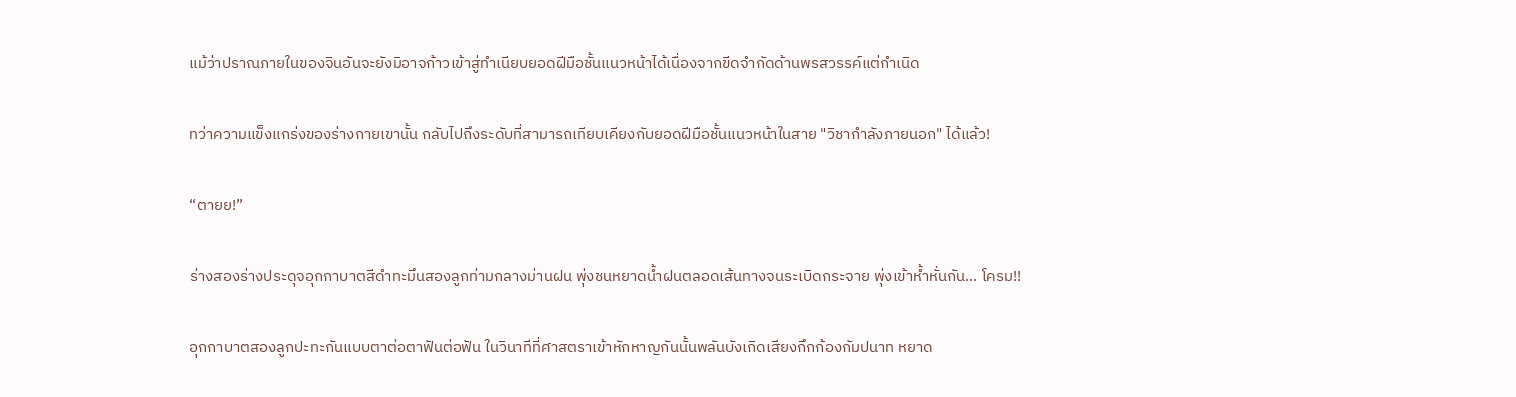แม้ว่าปราณภายในของจินอันจะยังมิอาจก้าวเข้าสู่ทำเนียบยอดฝีมือชั้นแนวหน้าได้เนื่องจากขีดจำกัดด้านพรสวรรค์แต่กำเนิด

ทว่าความแข็งแกร่งของร่างกายเขานั้น กลับไปถึงระดับที่สามารถเทียบเคียงกับยอดฝีมือชั้นแนวหน้าในสาย "วิชากำลังภายนอก" ได้แล้ว!

“ตายย!”

ร่างสองร่างประดุจอุกกาบาตสีดำทะมึนสองลูกท่ามกลางม่านฝน พุ่งชนหยาดน้ำฝนตลอดเส้นทางจนระเบิดกระจาย พุ่งเข้าห้ำหั่นกัน... โครม!!

อุกกาบาตสองลูกปะทะกันแบบตาต่อตาฟันต่อฟัน ในวินาทีที่ศาสตราเข้าหักหาญกันนั้นพลันบังเกิดเสียงกึกก้องกัมปนาท หยาด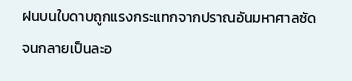ฝนบนใบดาบถูกแรงกระแทกจากปราณอันมหาศาลซัดจนกลายเป็นละอ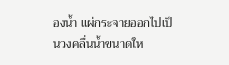องน้ำ แผ่กระจายออกไปเป็นวงคลื่นน้ำขนาดให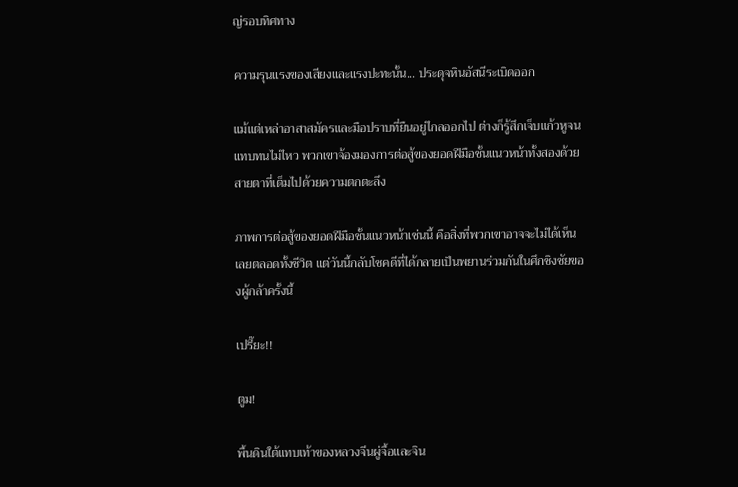ญ่รอบทิศทาง

ความรุนแรงของเสียงและแรงปะทะนั้น... ประดุจหินอัสนีระเบิดออก

แม้แต่เหล่าอาสาสมัครและมือปราบที่ยืนอยู่ไกลออกไป ต่างก็รู้สึกเจ็บแก้วหูจนแทบทนไม่ไหว พวกเขาจ้องมองการต่อสู้ของยอดฝีมือชั้นแนวหน้าทั้งสองด้วยสายตาที่เต็มไปด้วยความตกตะลึง

ภาพการต่อสู้ของยอดฝีมือชั้นแนวหน้าเช่นนี้ คือสิ่งที่พวกเขาอาจจะไม่ได้เห็นเลยตลอดทั้งชีวิต แต่วันนี้กลับโชคดีที่ได้กลายเป็นพยานร่วมกันในศึกชิงชัยของผู้กล้าครั้งนี้

เปรี๊ยะ!!

ตูม!

พื้นดินใต้แทบเท้าของหลวงจีนผู่จื้อและจิน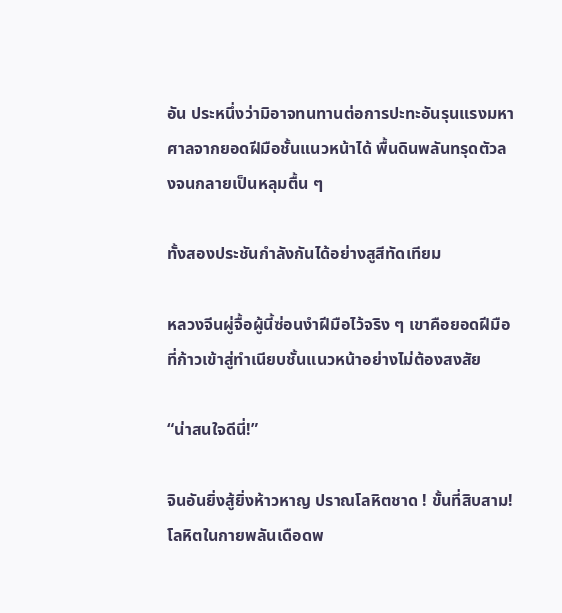อัน ประหนึ่งว่ามิอาจทนทานต่อการปะทะอันรุนแรงมหาศาลจากยอดฝีมือชั้นแนวหน้าได้ พื้นดินพลันทรุดตัวลงจนกลายเป็นหลุมตื้น ๆ

ทั้งสองประชันกำลังกันได้อย่างสูสีทัดเทียม

หลวงจีนผู่จื้อผู้นี้ซ่อนงำฝีมือไว้จริง ๆ เขาคือยอดฝีมือที่ก้าวเข้าสู่ทำเนียบชั้นแนวหน้าอย่างไม่ต้องสงสัย

“น่าสนใจดีนี่!”

จินอันยิ่งสู้ยิ่งห้าวหาญ ปราณโลหิตชาด ! ขั้นที่สิบสาม! โลหิตในกายพลันเดือดพ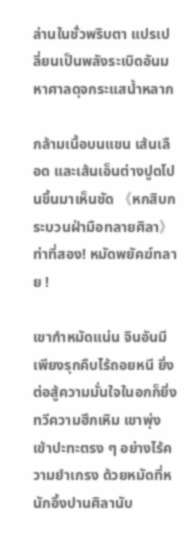ล่านในชั่วพริบตา แปรเปลี่ยนเป็นพลังระเบิดอันมหาศาลดุจกระแสน้ำหลาก

กล้ามเนื้อบนแขน เส้นเลือด และเส้นเอ็นต่างปูดโปนขึ้นมาเห็นชัด 《หกสิบกระบวนฝ่ามือทลายศิลา》  ท่าที่สอง! หมัดพยัคฆ์ทลาย !

เขากำหมัดแน่น จินอันมีเพียงรุกคืบไร้ถอยหนี ยิ่งต่อสู้ความมั่นใจในอกก็ยิ่งทวีความฮึกเหิม เขาพุ่งเข้าปะทะตรง ๆ อย่างไร้ความยำเกรง ด้วยหมัดที่หนักอึ้งปานศิลานับ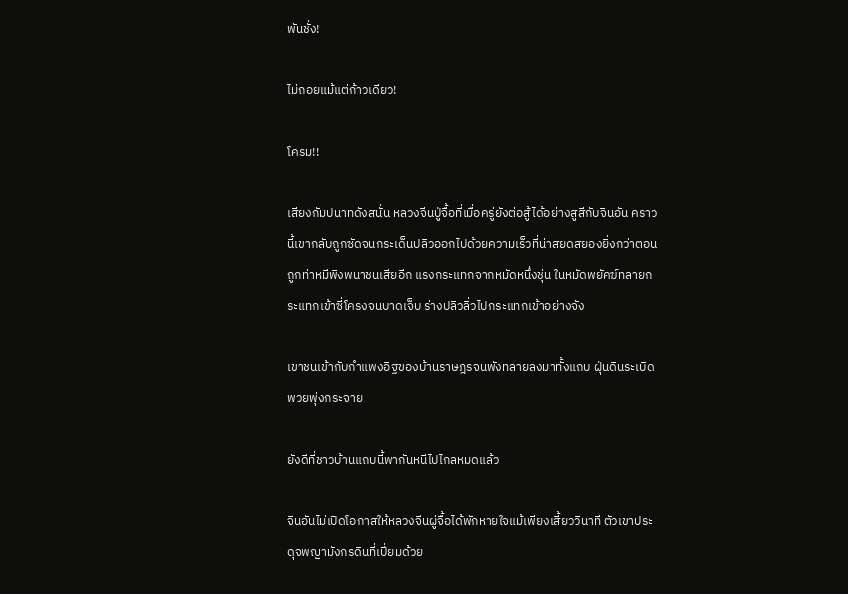พันชั่ง!

ไม่ถอยแม้แต่ก้าวเดียว!

โครม!!

เสียงกัมปนาทดังสนั่น หลวงจีนปู่จื้อที่เมื่อครู่ยังต่อสู้ได้อย่างสูสีกับจินอัน คราวนี้เขากลับถูกซัดจนกระเด็นปลิวออกไปด้วยความเร็วที่น่าสยดสยองยิ่งกว่าตอนถูกท่าหมีพิงพนาชนเสียอีก แรงกระแทกจากหมัดหนึ่งชุ่น ในหมัดพยัคฆ์ทลายกระแทกเข้าซี่โครงจนบาดเจ็บ ร่างปลิวลิ่วไปกระแทกเข้าอย่างจัง

เขาชนเข้ากับกำแพงอิฐของบ้านราษฎรจนพังทลายลงมาทั้งแถบ ฝุ่นดินระเบิดพวยพุ่งกระจาย

ยังดีที่ชาวบ้านแถบนี้พากันหนีไปไกลหมดแล้ว

จินอันไม่เปิดโอกาสให้หลวงจีนผู่จื้อได้พักหายใจแม้เพียงเสี้ยววินาที ตัวเขาประดุจพญามังกรดินที่เปี่ยมด้วย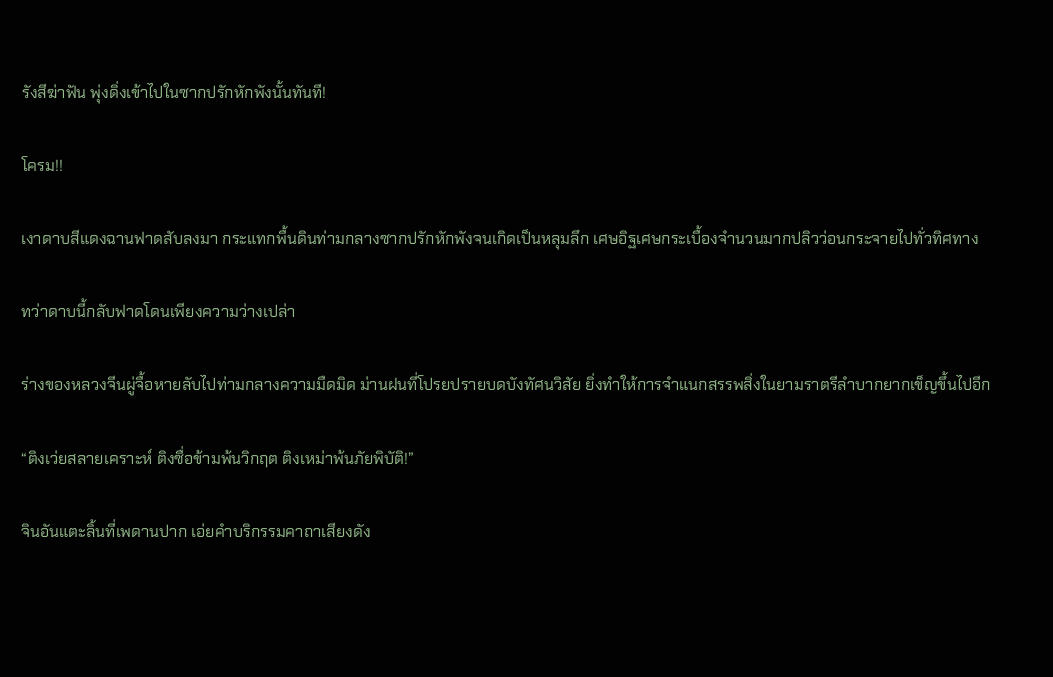รังสีฆ่าฟัน พุ่งดิ่งเข้าไปในซากปรักหักพังนั้นทันที!

โครม!!

เงาดาบสีแดงฉานฟาดสับลงมา กระแทกพื้นดินท่ามกลางซากปรักหักพังจนเกิดเป็นหลุมลึก เศษอิฐเศษกระเบื้องจำนวนมากปลิวว่อนกระจายไปทั่วทิศทาง

ทว่าดาบนี้กลับฟาดโดนเพียงความว่างเปล่า

ร่างของหลวงจีนผู่จื้อหายลับไปท่ามกลางความมืดมิด ม่านฝนที่โปรยปรายบดบังทัศนวิสัย ยิ่งทำให้การจำแนกสรรพสิ่งในยามราตรีลำบากยากเข็ญขึ้นไปอีก

“ติงเว่ยสลายเคราะห์ ติงซื่อข้ามพ้นวิกฤต ติงเหม่าพ้นภัยพิบัติ!”

จินอันแตะลิ้นที่เพดานปาก เอ่ยคำบริกรรมคาถาเสียงดัง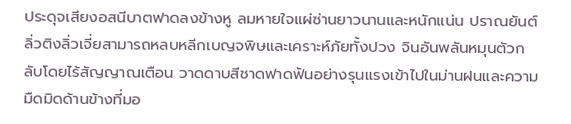ประดุจเสียงอสนีบาตฟาดลงข้างหู ลมหายใจแผ่ซ่านยาวนานและหนักแน่น ปราณยันต์ลิ่วติงลิ่วเจี่ยสามารถหลบหลีกเบญจพิษและเคราะห์ภัยทั้งปวง จินอันพลันหมุนตัวกลับโดยไร้สัญญาณเตือน วาดดาบสีชาดฟาดฟันอย่างรุนแรงเข้าไปในม่านฝนและความมืดมิดด้านข้างที่มอ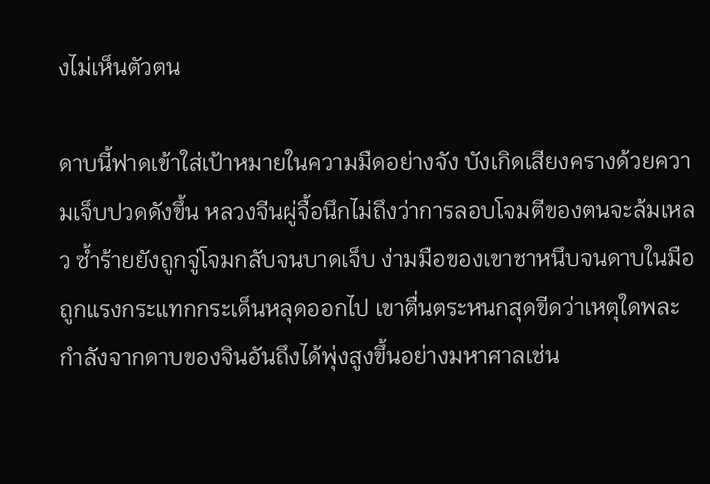งไม่เห็นตัวตน

ดาบนี้ฟาดเข้าใส่เป้าหมายในความมืดอย่างจัง บังเกิดเสียงครางด้วยความเจ็บปวดดังขึ้น หลวงจีนผู่จื้อนึกไม่ถึงว่าการลอบโจมตีของตนจะล้มเหลว ซ้ำร้ายยังถูกจู่โจมกลับจนบาดเจ็บ ง่ามมือของเขาชาหนึบจนดาบในมือถูกแรงกระแทกกระเด็นหลุดออกไป เขาตื่นตระหนกสุดขีดว่าเหตุใดพละกำลังจากดาบของจินอันถึงได้พุ่งสูงขึ้นอย่างมหาศาลเช่น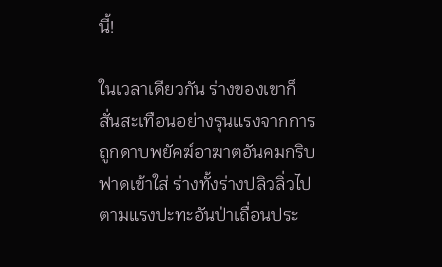นี้!

ในเวลาเดียวกัน ร่างของเขาก็สั่นสะเทือนอย่างรุนแรงจากการถูกดาบพยัคฆ์อาฆาตอันคมกริบฟาดเข้าใส่ ร่างทั้งร่างปลิวลิ่วไปตามแรงปะทะอันป่าเถื่อนประ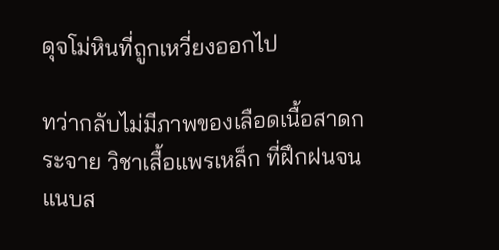ดุจโม่หินที่ถูกเหวี่ยงออกไป

ทว่ากลับไม่มีภาพของเลือดเนื้อสาดกระจาย วิชาเสื้อแพรเหล็ก ที่ฝึกฝนจนแนบส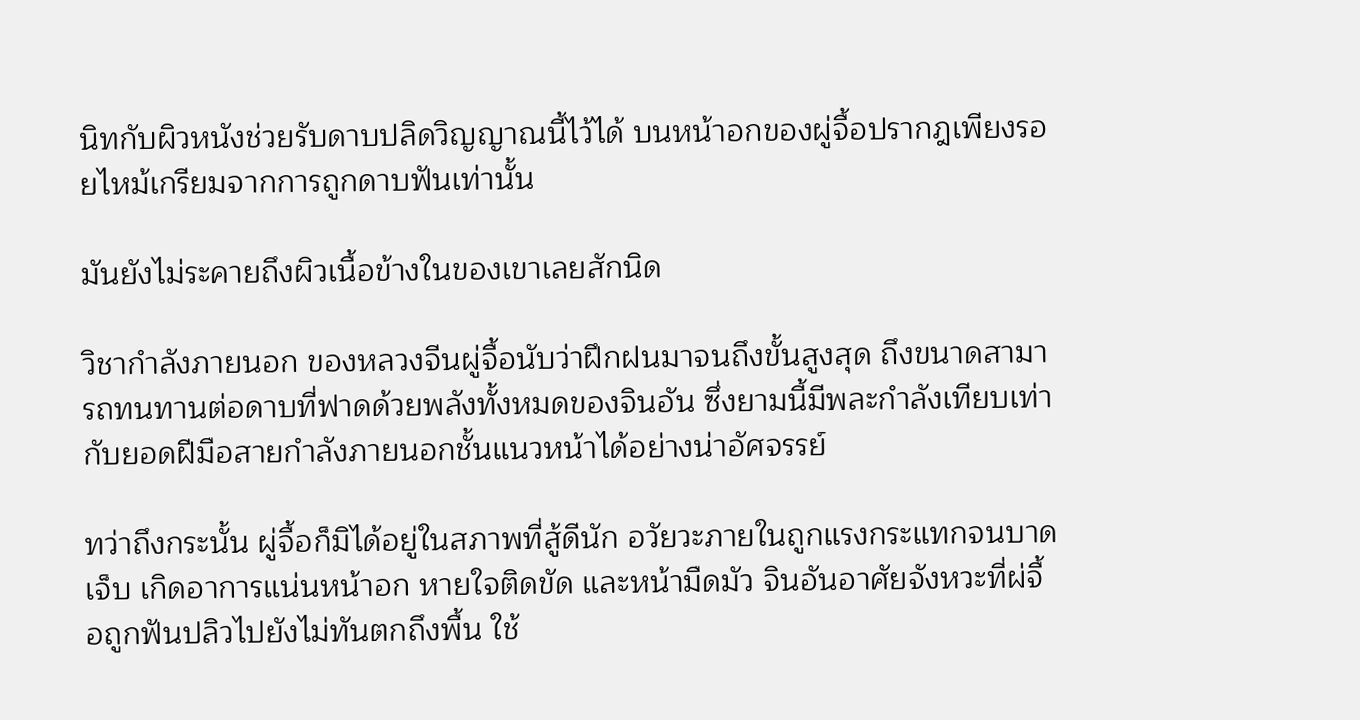นิทกับผิวหนังช่วยรับดาบปลิดวิญญาณนี้ไว้ได้ บนหน้าอกของผู่จื้อปรากฎเพียงรอยไหม้เกรียมจากการถูกดาบฟันเท่านั้น

มันยังไม่ระคายถึงผิวเนื้อข้างในของเขาเลยสักนิด

วิชากำลังภายนอก ของหลวงจีนผู่จื้อนับว่าฝึกฝนมาจนถึงขั้นสูงสุด ถึงขนาดสามารถทนทานต่อดาบที่ฟาดด้วยพลังทั้งหมดของจินอัน ซึ่งยามนี้มีพละกำลังเทียบเท่ากับยอดฝีมือสายกำลังภายนอกชั้นแนวหน้าได้อย่างน่าอัศจรรย์

ทว่าถึงกระนั้น ผู่จื้อก็มิได้อยู่ในสภาพที่สู้ดีนัก อวัยวะภายในถูกแรงกระแทกจนบาดเจ็บ เกิดอาการแน่นหน้าอก หายใจติดขัด และหน้ามืดมัว จินอันอาศัยจังหวะที่ผ่จื้อถูกฟันปลิวไปยังไม่ทันตกถึงพื้น ใช้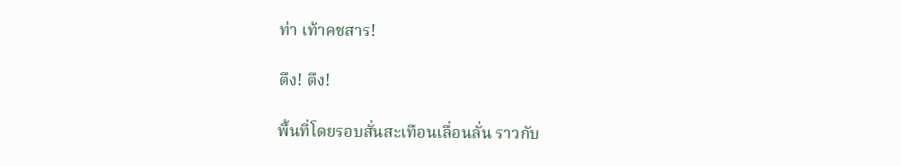ท่า เท้าคชสาร!

ตึง! ตึง!

พื้นที่โดยรอบสั่นสะเทือนเลื่อนลั่น ราวกับ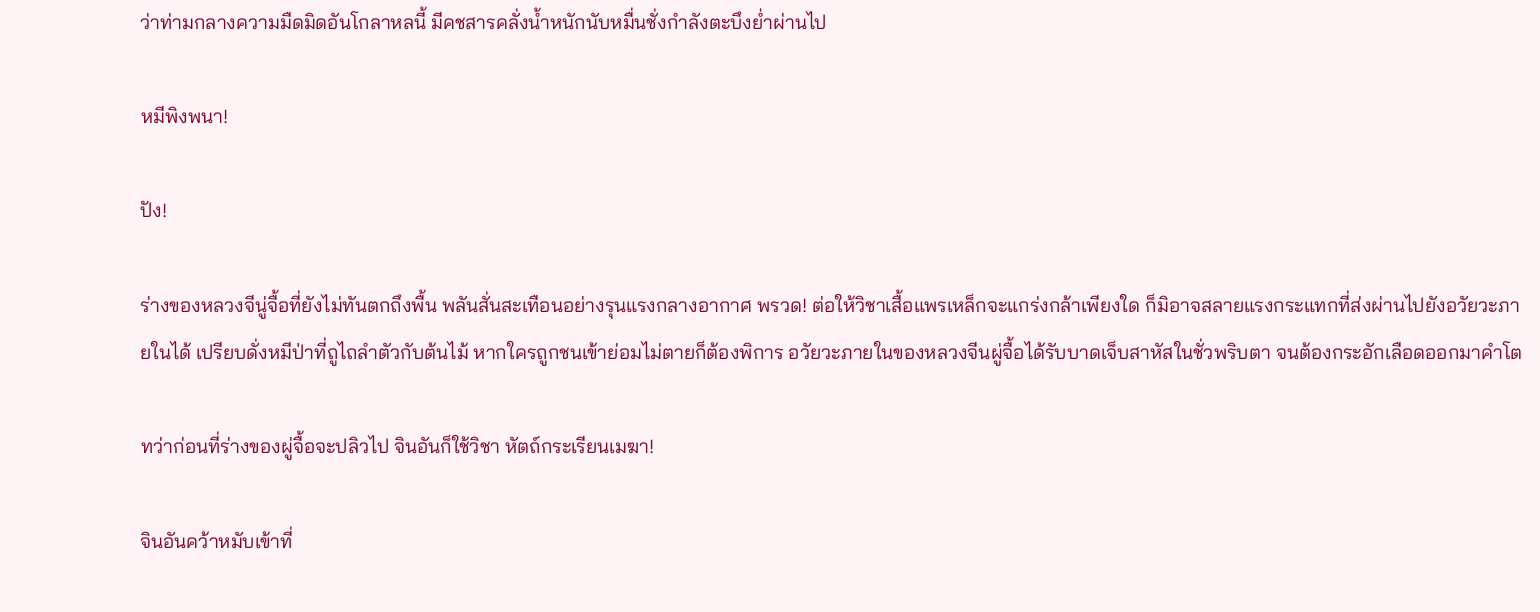ว่าท่ามกลางความมืดมิดอันโกลาหลนี้ มีคชสารคลั่งน้ำหนักนับหมื่นชั่งกำลังตะบึงย่ำผ่านไป

หมีพิงพนา!

ปัง!

ร่างของหลวงจีนู่จื้อที่ยังไม่ทันตกถึงพื้น พลันสั่นสะเทือนอย่างรุนแรงกลางอากาศ พรวด! ต่อให้วิชาเสื้อแพรเหล็กจะแกร่งกล้าเพียงใด ก็มิอาจสลายแรงกระแทกที่ส่งผ่านไปยังอวัยวะภายในได้ เปรียบดั่งหมีป่าที่ถูไถลำตัวกับต้นไม้ หากใครถูกชนเข้าย่อมไม่ตายก็ต้องพิการ อวัยวะภายในของหลวงจีนผู่จื้อได้รับบาดเจ็บสาหัสในชั่วพริบตา จนต้องกระอักเลือดออกมาคำโต

ทว่าก่อนที่ร่างของผู่จื้อจะปลิวไป จินอันก็ใช้วิชา หัตถ์กระเรียนเมฆา!

จินอันคว้าหมับเข้าที่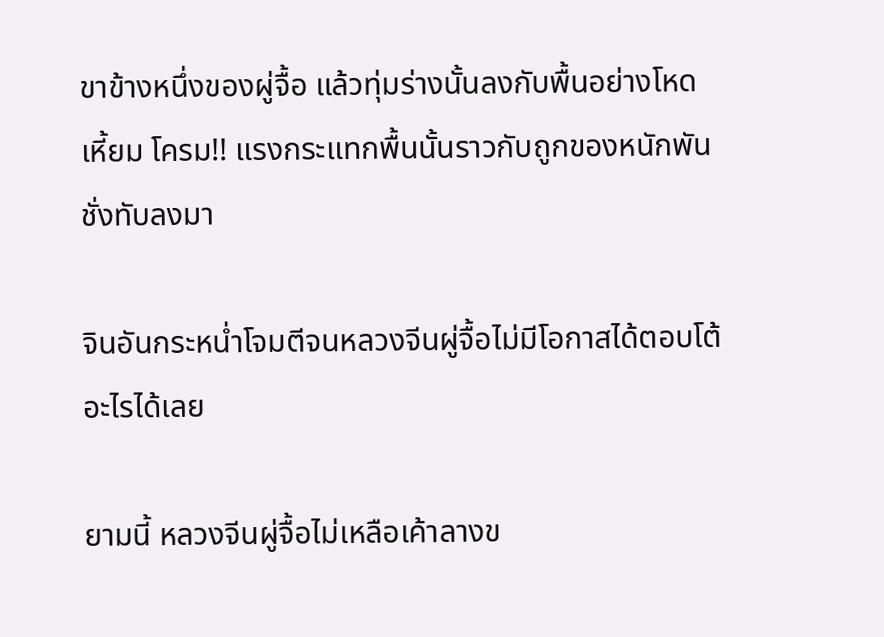ขาข้างหนึ่งของผู่จื้อ แล้วทุ่มร่างนั้นลงกับพื้นอย่างโหดเหี้ยม โครม!! แรงกระแทกพื้นนั้นราวกับถูกของหนักพันชั่งทับลงมา

จินอันกระหน่ำโจมตีจนหลวงจีนผู่จื้อไม่มีโอกาสได้ตอบโต้อะไรได้เลย

ยามนี้ หลวงจีนผู่จื้อไม่เหลือเค้าลางข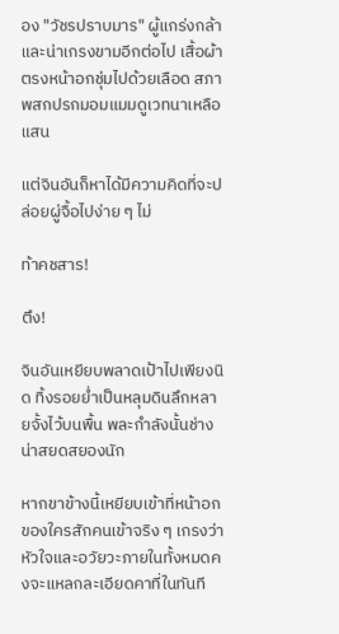อง "วัชรปราบมาร" ผู้แกร่งกล้าและน่าเกรงขามอีกต่อไป เสื้อผ้าตรงหน้าอกชุ่มไปด้วยเลือด สภาพสกปรกมอมแมมดูเวทนาเหลือแสน

แต่จินอันก็หาได้มีความคิดที่จะปล่อยผู่จื้อไปง่าย ๆ ไม่

ท้าคชสาร!

ตึง!

จินอันเหยียบพลาดเป้าไปเพียงนิด ทิ้งรอยย่ำเป็นหลุมดินลึกหลายจั้งไว้บนพื้น พละกำลังนั้นช่างน่าสยดสยองนัก

หากขาข้างนี้เหยียบเข้าที่หน้าอกของใครสักคนเข้าจริง ๆ เกรงว่าหัวใจและอวัยวะภายในทั้งหมดคงจะแหลกละเอียดคาที่ในทันที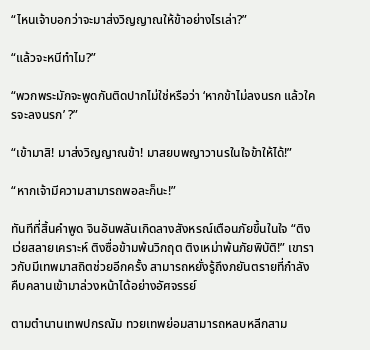“ไหนเจ้าบอกว่าจะมาส่งวิญญาณให้ข้าอย่างไรเล่า?”

“แล้วจะหนีทำไม?”

“พวกพระมักจะพูดกันติดปากไม่ใช่หรือว่า ‘หากข้าไม่ลงนรก แล้วใครจะลงนรก’ ?”

“เข้ามาสิ! มาส่งวิญญาณข้า! มาสยบพญาวานรในใจข้าให้ได้!”

“หากเจ้ามีความสามารถพอละก็นะ!”

ทันทีที่สิ้นคำพูด จินอันพลันเกิดลางสังหรณ์เตือนภัยขึ้นในใจ “ติงเว่ยสลายเคราะห์ ติงซื่อข้ามพ้นวิกฤต ติงเหม่าพ้นภัยพิบัติ!” เขาราวกับมีเทพมาสถิตช่วยอีกครั้ง สามารถหยั่งรู้ถึงภยันตรายที่กำลังคืบคลานเข้ามาล่วงหน้าได้อย่างอัศจรรย์

ตามตำนานเทพปกรณัม ทวยเทพย่อมสามารถหลบหลีกสาม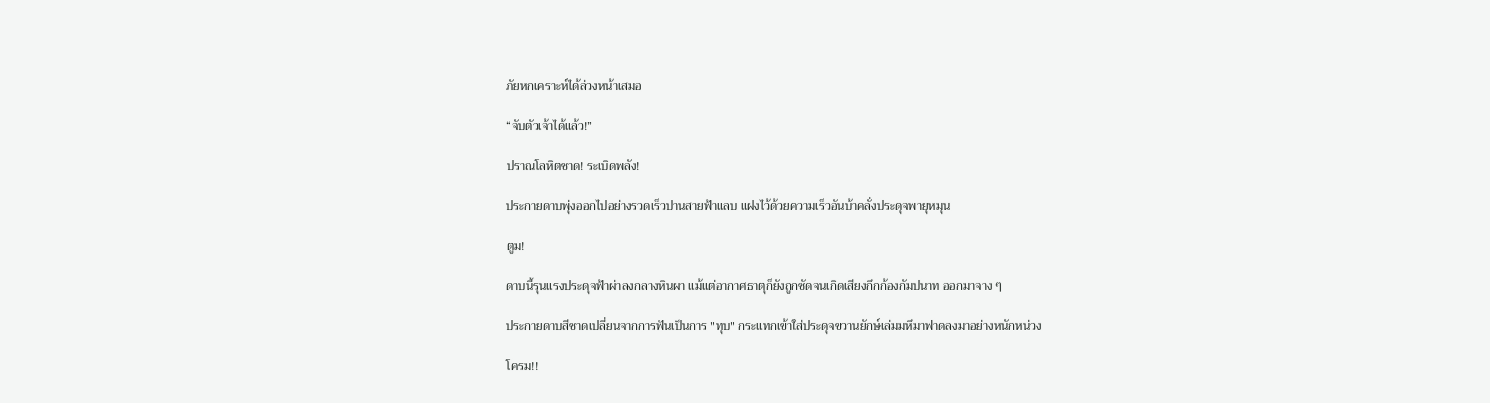ภัยหกเคราะห์ได้ล่วงหน้าเสมอ

“จับตัวเจ้าได้แล้ว!”

ปราณโลหิตชาด! ระเบิดพลัง!

ประกายดาบพุ่งออกไปอย่างรวดเร็วปานสายฟ้าแลบ แฝงไว้ด้วยความเร็วอันบ้าคลั่งประดุจพายุหมุน

ตูม!

ดาบนี้รุนแรงประดุจฟ้าผ่าลงกลางหินผา แม้แต่อากาศธาตุก็ยังถูกซัดจนเกิดเสียงกึกก้องกัมปนาท ออกมาจาง ๆ

ประกายดาบสีชาดเปลี่ยนจากการฟันเป็นการ "ทุบ" กระแทกเข้าใส่ประดุจขวานยักษ์เล่มมหึมาฟาดลงมาอย่างหนักหน่วง

โครม!!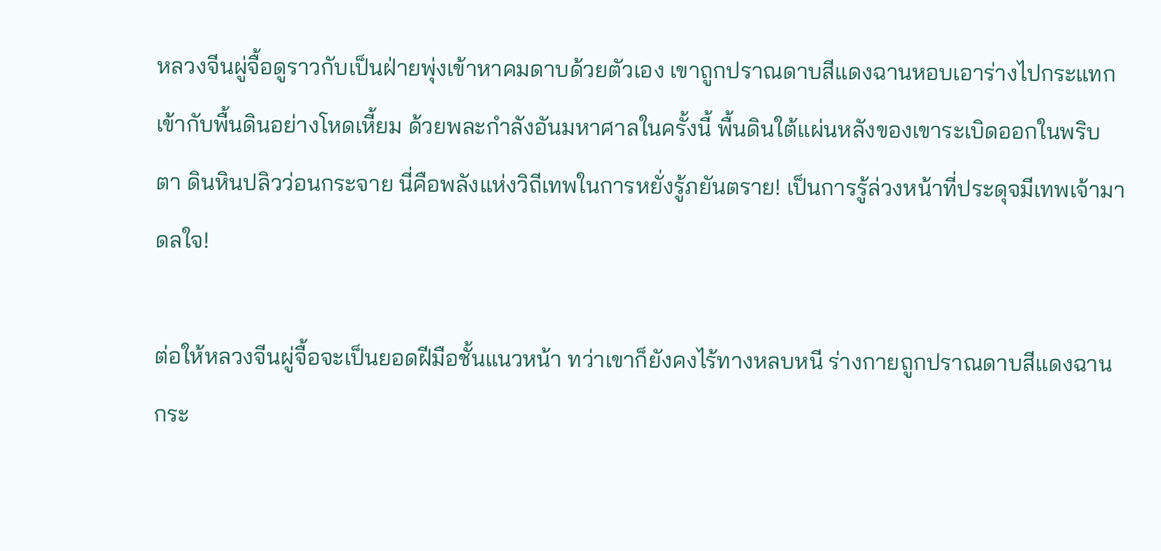หลวงจีนผู่จื้อดูราวกับเป็นฝ่ายพุ่งเข้าหาคมดาบด้วยตัวเอง เขาถูกปราณดาบสีแดงฉานหอบเอาร่างไปกระแทกเข้ากับพื้นดินอย่างโหดเหี้ยม ด้วยพละกำลังอันมหาศาลในครั้งนี้ พื้นดินใต้แผ่นหลังของเขาระเบิดออกในพริบตา ดินหินปลิวว่อนกระจาย นี่คือพลังแห่งวิถีเทพในการหยั่งรู้ภยันตราย! เป็นการรู้ล่วงหน้าที่ประดุจมีเทพเจ้ามาดลใจ!

ต่อให้หลวงจีนผู่จื้อจะเป็นยอดฝีมือชั้นแนวหน้า ทว่าเขาก็ยังคงไร้ทางหลบหนี ร่างกายถูกปราณดาบสีแดงฉานกระ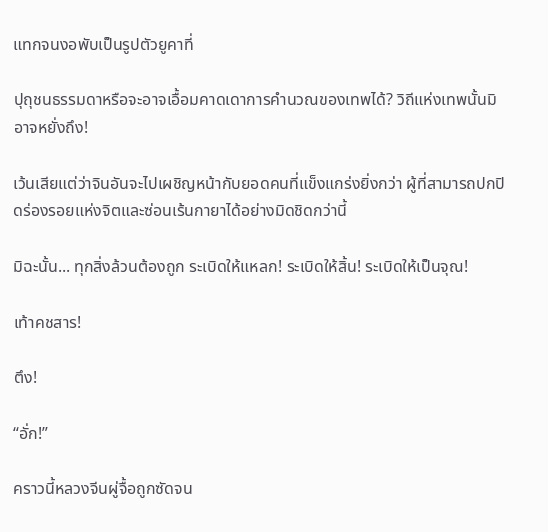แทกจนงอพับเป็นรูปตัวยูคาที่

ปุถุชนธรรมดาหรือจะอาจเอื้อมคาดเดาการคำนวณของเทพได้? วิถีแห่งเทพนั้นมิอาจหยั่งถึง!

เว้นเสียแต่ว่าจินอันจะไปเผชิญหน้ากับยอดคนที่แข็งแกร่งยิ่งกว่า ผู้ที่สามารถปกปิดร่องรอยแห่งจิตและซ่อนเร้นกายาได้อย่างมิดชิดกว่านี้

มิฉะนั้น... ทุกสิ่งล้วนต้องถูก ระเบิดให้แหลก! ระเบิดให้สิ้น! ระเบิดให้เป็นจุณ!

เท้าคชสาร!

ตึง!

“อั่ก!”

คราวนี้หลวงจีนผู่จื้อถูกซัดจน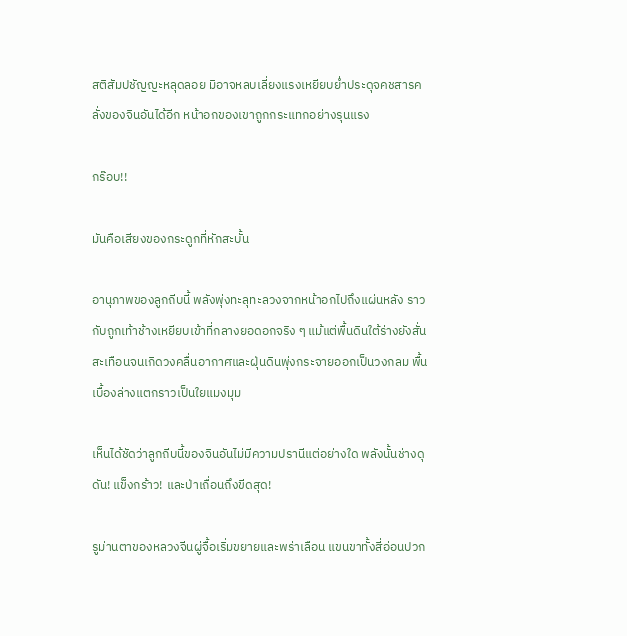สติสัมปชัญญะหลุดลอย มิอาจหลบเลี่ยงแรงเหยียบย่ำประดุจคชสารคลั่งของจินอันได้อีก หน้าอกของเขาถูกกระแทกอย่างรุนแรง

กร๊อบ!!

มันคือเสียงของกระดูกที่หักสะบั้น

อานุภาพของลูกถีบนี้ พลังพุ่งทะลุทะลวงจากหน้าอกไปถึงแผ่นหลัง ราวกับถูกเท้าช้างเหยียบเข้าที่กลางยอดอกจริง ๆ แม้แต่พื้นดินใต้ร่างยังสั่นสะเทือนจนเกิดวงคลื่นอากาศและฝุ่นดินพุ่งกระจายออกเป็นวงกลม พื้นเบื้องล่างแตกราวเป็นใยแมงมุม

เห็นได้ชัดว่าลูกถีบนี้ของจินอันไม่มีความปรานีแต่อย่างใด พลังนั้นช่างดุดัน! แข็งกร้าว! และป่าเถื่อนถึงขีดสุด!

รูม่านตาของหลวงจีนผู่จื้อเริ่มขยายและพร่าเลือน แขนขาทั้งสี่อ่อนปวก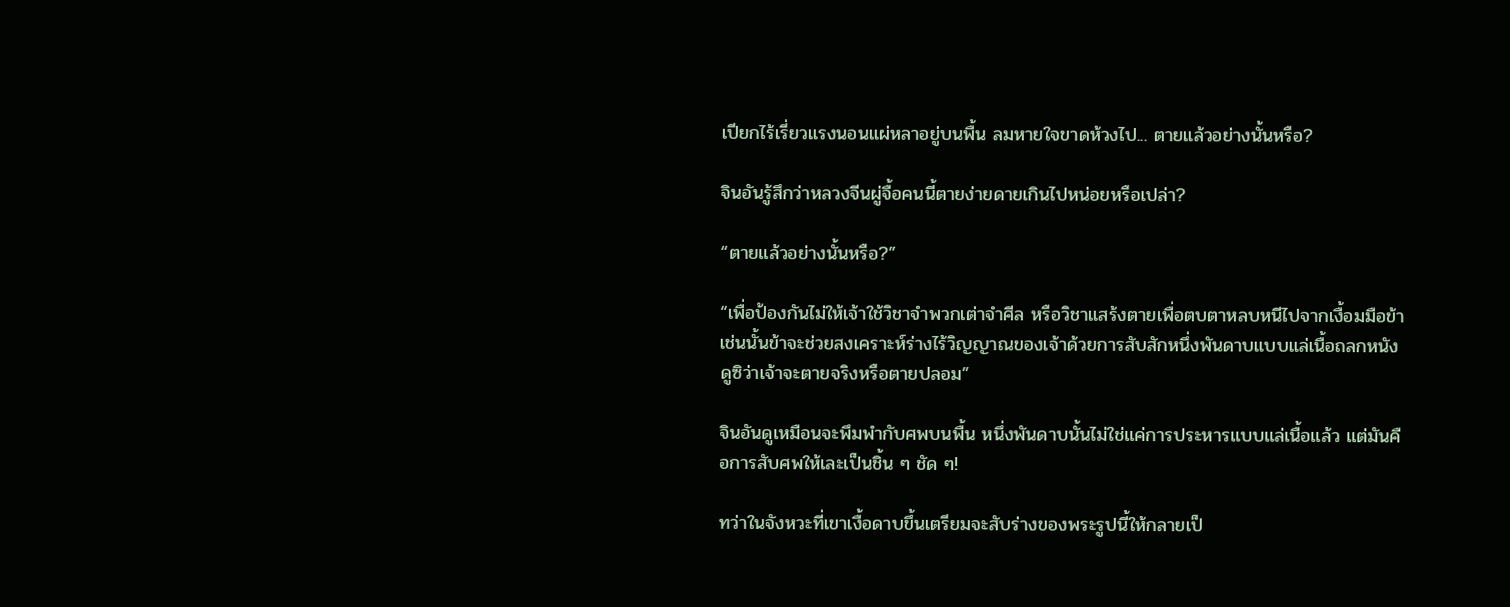เปียกไร้เรี่ยวแรงนอนแผ่หลาอยู่บนพื้น ลมหายใจขาดห้วงไป... ตายแล้วอย่างนั้นหรือ?

จินอันรู้สึกว่าหลวงจีนผู่จื้อคนนี้ตายง่ายดายเกินไปหน่อยหรือเปล่า?

“ตายแล้วอย่างนั้นหรือ?”

“เพื่อป้องกันไม่ให้เจ้าใช้วิชาจำพวกเต่าจำศีล หรือวิชาแสร้งตายเพื่อตบตาหลบหนีไปจากเงื้อมมือข้า เช่นนั้นข้าจะช่วยสงเคราะห์ร่างไร้วิญญาณของเจ้าด้วยการสับสักหนึ่งพันดาบแบบแล่เนื้อถลกหนังดูซิว่าเจ้าจะตายจริงหรือตายปลอม”

จินอันดูเหมือนจะพึมพำกับศพบนพื้น หนึ่งพันดาบนั้นไม่ใช่แค่การประหารแบบแล่เนื้อแล้ว แต่มันคือการสับศพให้เละเป็นชิ้น ๆ ชัด ๆ!

ทว่าในจังหวะที่เขาเงื้อดาบขึ้นเตรียมจะสับร่างของพระรูปนี้ให้กลายเป็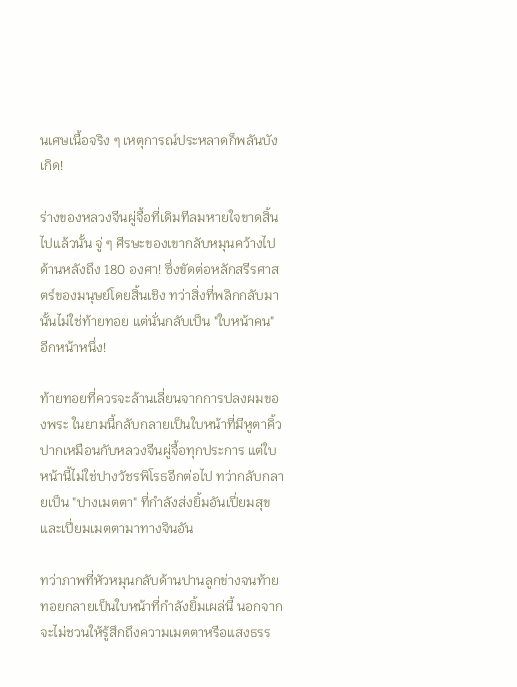นเศษเนื้อจริง ๆ เหตุการณ์ประหลาดก็พลันบังเกิด!

ร่างของหลวงจีนผู่จื้อที่เดิมทีลมหายใจขาดสิ้นไปแล้วนั้น จู่ ๆ ศีรษะของเขากลับหมุนคว้างไปด้านหลังถึง 180 องศา! ซึ่งขัดต่อหลักสรีรศาสตร์ของมนุษย์โดยสิ้นเชิง ทว่าสิ่งที่พลิกกลับมานั้นไม่ใช่ท้ายทอย แต่นั่นกลับเป็น "ใบหน้าคน" อีกหน้าหนึ่ง!

ท้ายทอยที่ควรจะล้านเลี่ยนจากการปลงผมของพระ ในยามนี้กลับกลายเป็นใบหน้าที่มีหูตาคิ้วปากเหมือนกับหลวงจีนผู่จื้อทุกประการ แต่ใบหน้านี้ไม่ใช่ปางวัชรพิโรธอีกต่อไป ทว่ากลับกลายเป็น "ปางเมตตา" ที่กำลังส่งยิ้มอันเปี่ยมสุขและเปี่ยมเมตตามาทางจินอัน

ทว่าภาพที่หัวหมุนกลับด้านปานลูกข่างจนท้ายทอยกลายเป็นใบหน้าที่กำลังยิ้มเผล่นี้ นอกจากจะไม่ชวนให้รู้สึกถึงความเมตตาหรือแสงธรร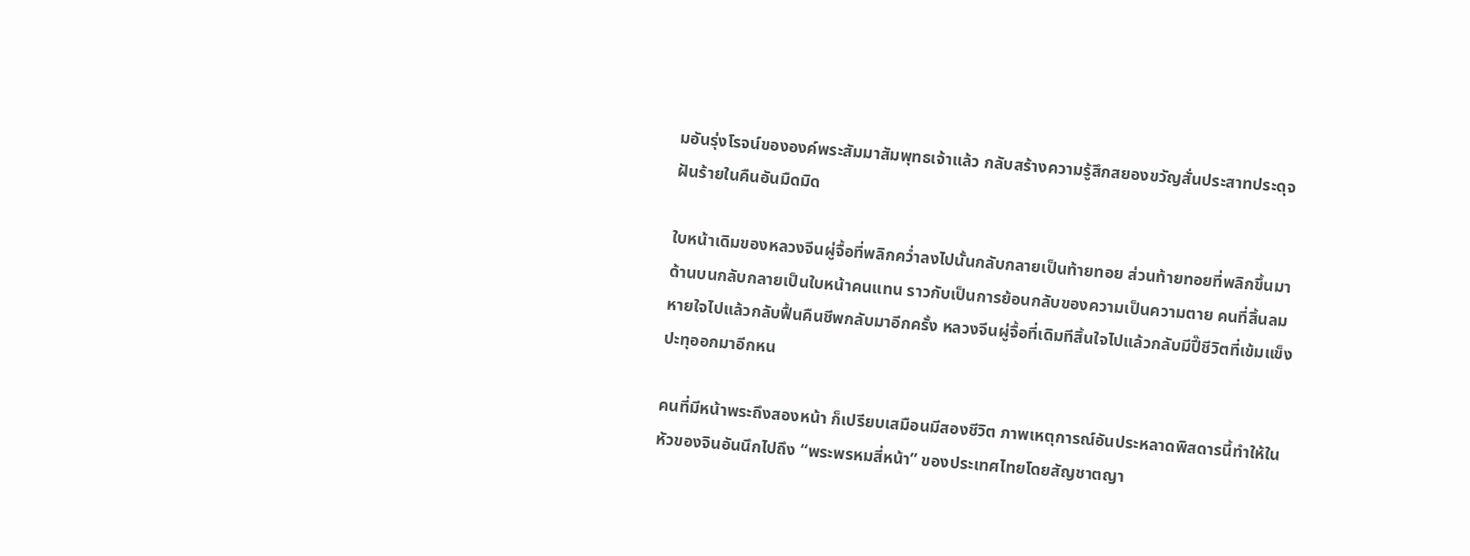มอันรุ่งโรจน์ขององค์พระสัมมาสัมพุทธเจ้าแล้ว กลับสร้างความรู้สึกสยองขวัญสั่นประสาทประดุจฝันร้ายในคืนอันมืดมิด

ใบหน้าเดิมของหลวงจีนผู่จื้อที่พลิกคว่ำลงไปนั้นกลับกลายเป็นท้ายทอย ส่วนท้ายทอยที่พลิกขึ้นมาด้านบนกลับกลายเป็นใบหน้าคนแทน ราวกับเป็นการย้อนกลับของความเป็นความตาย คนที่สิ้นลมหายใจไปแล้วกลับฟื้นคืนชีพกลับมาอีกครั้ง หลวงจีนผู่จื้อที่เดิมทีสิ้นใจไปแล้วกลับมีปี๊ชีวิตที่เข้มแข็งปะทุออกมาอีกหน

คนที่มีหน้าพระถึงสองหน้า ก็เปรียบเสมือนมีสองชีวิต ภาพเหตุการณ์อันประหลาดพิสดารนี้ทำให้ในหัวของจินอันนึกไปถึง “พระพรหมสี่หน้า” ของประเทศไทยโดยสัญชาตญา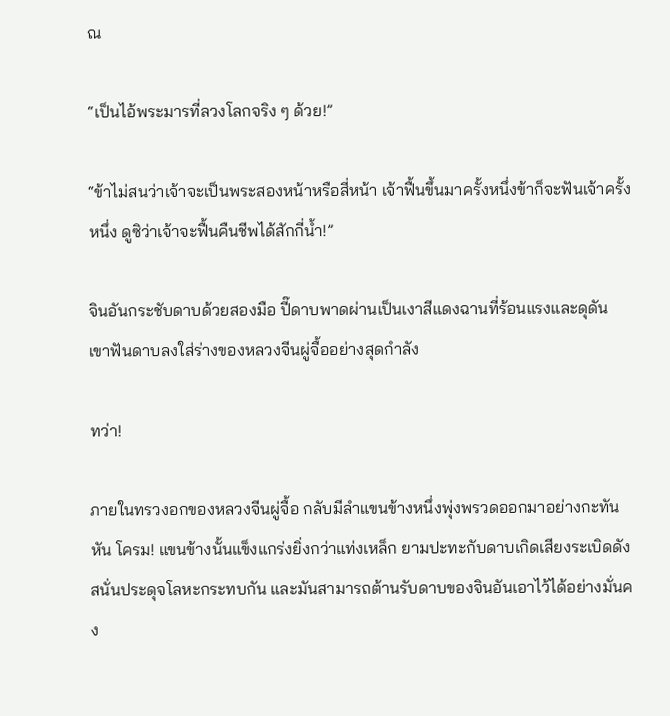ณ

“เป็นไอ้พระมารที่ลวงโลกจริง ๆ ด้วย!”

“ข้าไม่สนว่าเจ้าจะเป็นพระสองหน้าหรือสี่หน้า เจ้าฟื้นขึ้นมาครั้งหนึ่งข้าก็จะฟันเจ้าครั้งหนึ่ง ดูซิว่าเจ้าจะฟื้นคืนชีพได้สักกี่น้ำ!”

จินอันกระชับดาบด้วยสองมือ ปี๊ดาบพาดผ่านเป็นเงาสีแดงฉานที่ร้อนแรงและดุดัน เขาฟันดาบลงใส่ร่างของหลวงจีนผู่จื้ออย่างสุดกำลัง

ทว่า!

ภายในทรวงอกของหลวงจีนผู่จื้อ กลับมีลำแขนข้างหนึ่งพุ่งพรวดออกมาอย่างกะทันหัน โครม! แขนข้างนั้นแข็งแกร่งยิ่งกว่าแท่งเหล็ก ยามปะทะกับดาบเกิดเสียงระเบิดดังสนั่นประดุจโลหะกระทบกัน และมันสามารถต้านรับดาบของจินอันเอาไว้ได้อย่างมั่นคง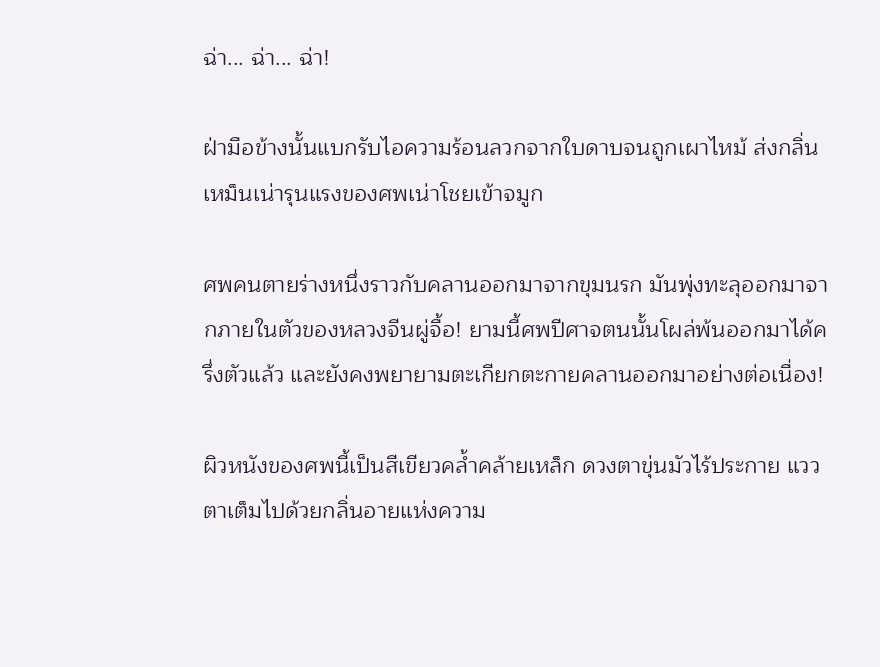ฉ่า... ฉ่า... ฉ่า!

ฝ่ามือข้างนั้นแบกรับไอความร้อนลวกจากใบดาบจนถูกเผาไหม้ ส่งกลิ่นเหม็นเน่ารุนแรงของศพเน่าโชยเข้าจมูก

ศพคนตายร่างหนึ่งราวกับคลานออกมาจากขุมนรก มันพุ่งทะลุออกมาจากภายในตัวของหลวงจีนผู่จื้อ! ยามนี้ศพปีศาจตนนั้นโผล่พ้นออกมาได้ครึ่งตัวแล้ว และยังคงพยายามตะเกียกตะกายคลานออกมาอย่างต่อเนื่อง!

ผิวหนังของศพนี้เป็นสีเขียวคล้ำคล้ายเหล็ก ดวงตาขุ่นมัวไร้ประกาย แววตาเต็มไปด้วยกลิ่นอายแห่งความ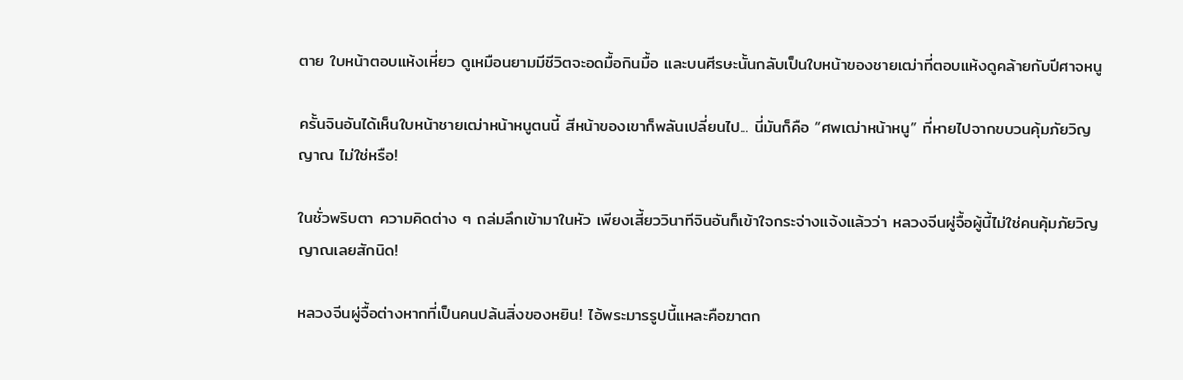ตาย ใบหน้าตอบแห้งเหี่ยว ดูเหมือนยามมีชีวิตจะอดมื้อกินมื้อ และบนศีรษะนั้นกลับเป็นใบหน้าของชายเฒ่าที่ตอบแห้งดูคล้ายกับปีศาจหนู

ครั้นจินอันได้เห็นใบหน้าชายเฒ่าหน้าหนูตนนี้ สีหน้าของเขาก็พลันเปลี่ยนไป... นี่มันก็คือ “ศพเฒ่าหน้าหนู” ที่หายไปจากขบวนคุ้มภัยวิญญาณ ไม่ใช่หรือ!

ในชั่วพริบตา ความคิดต่าง ๆ ถล่มลึกเข้ามาในหัว เพียงเสี้ยววินาทีจินอันก็เข้าใจกระจ่างแจ้งแล้วว่า หลวงจีนผู่จื้อผู้นี้ไม่ใช่คนคุ้มภัยวิญญาณเลยสักนิด!

หลวงจีนผู่จื้อต่างหากที่เป็นคนปล้นสิ่งของหยิน! ไอ้พระมารรูปนี้แหละคือฆาตก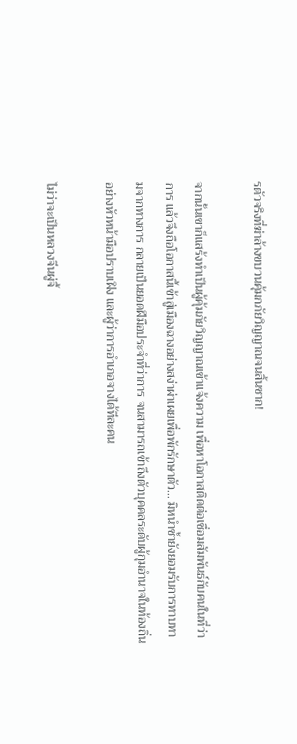รตัวจริงที่ฆ่าล้างขบวนคุ้มกภัยวิญญาณจนสิ้นซาก!

จากนั้นเขาก็แสร้งทำเป็นผู้คุ้มภัยวิญญาณเข้าแจ้งความ เพื่อหาโอกาสติดต่อเชื่อมสัมพันธ์กับคนในที่ว่าการ แล้วจึงถือโอกาสนี้เข้าสู่เมืองฉางอย่างสง่าผ่าเผยเพื่อพักรักษาตัว... มิหนำซ้ำยังยอมรับการทาบทามจากทางการ กลายเป็นยอดฝีมือประจำที่ว่าการ จนสามารถเข้าถึงตัวบุคคลระดับผู้กุมอำนาจในท้องถิ่นอย่างหัวหน้ามือปราบเฝิง และผู้ว่าการอำเภอจางได้ทีละคน

ไม่ว่าจะเป็นหลวงจีนผู่จื้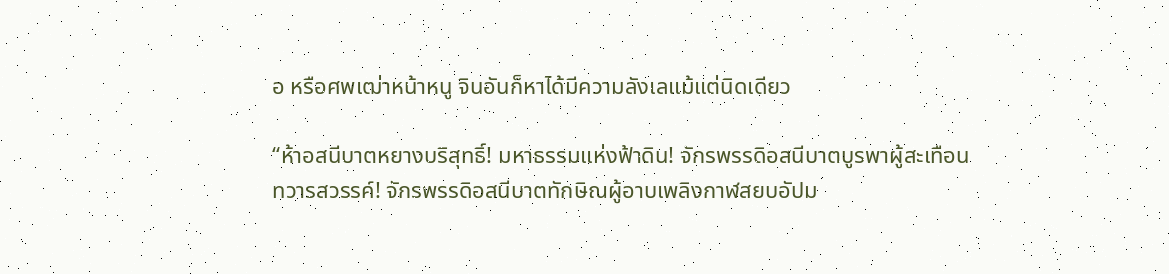อ หรือศพเฒ่าหน้าหนู จินอันก็หาได้มีความลังเลแม้แต่นิดเดียว

“ห้าอสนีบาตหยางบริสุทธิ์! มหาธรรมแห่งฟ้าดิน! จักรพรรดิอสนีบาตบูรพาผู้สะเทือนทวารสวรรค์! จักรพรรดิอสนีบาตทักษิณผู้อาบเพลิงกาฬสยบอัปม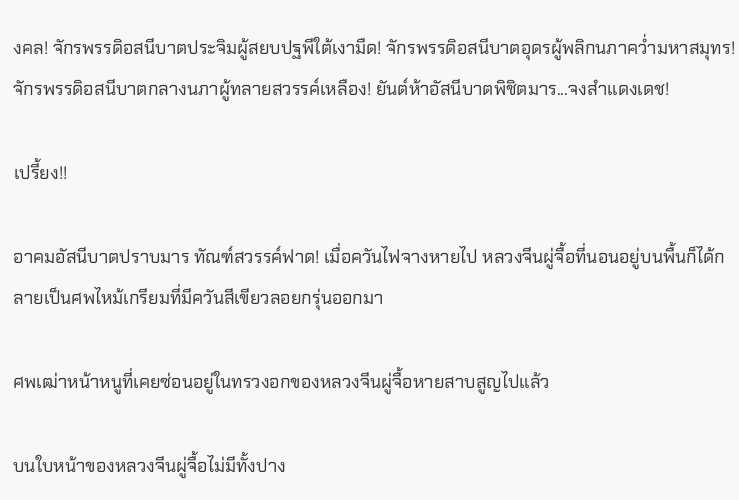งคล! จักรพรรดิอสนีบาตประจิมผู้สยบปฐพีใต้เงามืด! จักรพรรดิอสนีบาตอุดรผู้พลิกนภาคว่ำมหาสมุทร! จักรพรรดิอสนีบาตกลางนภาผู้ทลายสวรรค์เหลือง! ยันต์ห้าอัสนีบาตพิชิตมาร...จงสำแดงเดช!

เปรี้ยง!!

อาคมอัสนีบาตปราบมาร ทัณฑ์สวรรค์ฟาด! เมื่อควันไฟจางหายไป หลวงจีนผู่จื้อที่นอนอยู่บนพื้นก็ได้กลายเป็นศพไหม้เกรียมที่มีควันสีเขียวลอยกรุ่นออกมา

ศพเฒ่าหน้าหนูที่เคยซ่อนอยู่ในทรวงอกของหลวงจีนผู่จื้อหายสาบสูญไปแล้ว

บนใบหน้าของหลวงจีนผู่จื้อไม่มีทั้งปาง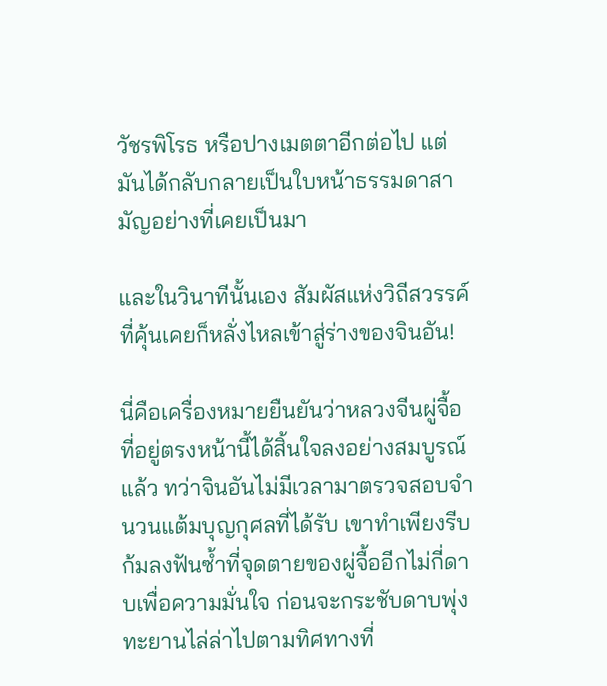วัชรพิโรธ หรือปางเมตตาอีกต่อไป แต่มันได้กลับกลายเป็นใบหน้าธรรมดาสามัญอย่างที่เคยเป็นมา

และในวินาทีนั้นเอง สัมผัสแห่งวิถีสวรรค์ ที่คุ้นเคยก็หลั่งไหลเข้าสู่ร่างของจินอัน!

นี่คือเครื่องหมายยืนยันว่าหลวงจีนผู่จื้อที่อยู่ตรงหน้านี้ได้สิ้นใจลงอย่างสมบูรณ์แล้ว ทว่าจินอันไม่มีเวลามาตรวจสอบจำนวนแต้มบุญกุศลที่ได้รับ เขาทำเพียงรีบก้มลงฟันซ้ำที่จุดตายของผู่จื้ออีกไม่กี่ดาบเพื่อความมั่นใจ ก่อนจะกระชับดาบพุ่งทะยานไล่ล่าไปตามทิศทางที่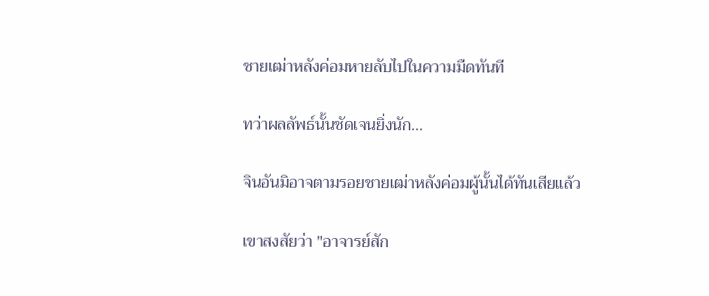ชายเฒ่าหลังค่อมหายลับไปในความมืดทันที

ทว่าผลลัพธ์นั้นชัดเจนยิ่งนัก...

จินอันมิอาจตามรอยชายเฒ่าหลังค่อมผู้นั้นได้ทันเสียแล้ว

เขาสงสัยว่า "อาจารย์สัก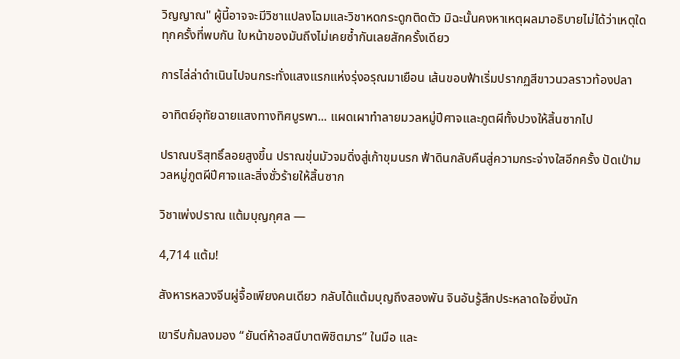วิญญาณ" ผู้นี้อาจจะมีวิชาแปลงโฉมและวิชาหดกระดูกติดตัว มิฉะนั้นคงหาเหตุผลมาอธิบายไม่ได้ว่าเหตุใดทุกครั้งที่พบกัน ใบหน้าของมันถึงไม่เคยซ้ำกันเลยสักครั้งเดียว

การไล่ล่าดำเนินไปจนกระทั่งแสงแรกแห่งรุ่งอรุณมาเยือน เส้นขอบฟ้าเริ่มปรากฏสีขาวนวลราวท้องปลา

อาทิตย์อุทัยฉายแสงทางทิศบูรพา... แผดเผาทำลายมวลหมู่ปีศาจและภูตผีทั้งปวงให้สิ้นซากไป

ปราณบริสุทธิ์ลอยสูงขึ้น ปราณขุ่นมัวจมดิ่งสู่เก้าขุมนรก ฟ้าดินกลับคืนสู่ความกระจ่างใสอีกครั้ง ปัดเป่ามวลหมู่ภูตผีปีศาจและสิ่งชั่วร้ายให้สิ้นซาก

วิชาเพ่งปราณ แต้มบุญกุศล —

4,714 แต้ม!

สังหารหลวงจีนผู่จื้อเพียงคนเดียว กลับได้แต้มบุญถึงสองพัน จินอันรู้สึกประหลาดใจยิ่งนัก

เขารีบก้มลงมอง “ยันต์ห้าอสนีบาตพิชิตมาร” ในมือ และ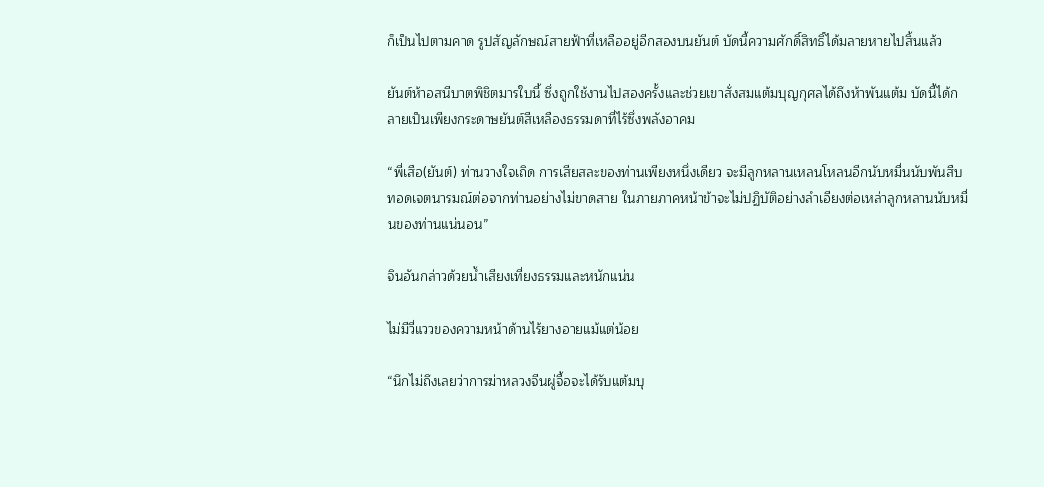ก็เป็นไปตามคาด รูปสัญลักษณ์สายฟ้าที่เหลืออยู่อีกสองบนยันต์ บัดนี้ความศักดิ์สิทธิ์ได้มลายหายไปสิ้นแล้ว

ยันต์ห้าอสนีบาตพิชิตมารใบนี้ ซึ่งถูกใช้งานไปสองครั้งและช่วยเขาสั่งสมแต้มบุญกุศลได้ถึงห้าพันแต้ม บัดนี้ได้กลายเป็นเพียงกระดาษยันต์สีเหลืองธรรมดาที่ไร้ซึ่งพลังอาคม

“พี่เสือ(ยันต์) ท่านวางใจเถิด การเสียสละของท่านเพียงหนึ่งเดียว จะมีลูกหลานเหลนโหลนอีกนับหมื่นนับพันสืบทอดเจตนารมณ์ต่อจากท่านอย่างไม่ขาดสาย ในภายภาคหน้าข้าจะไม่ปฏิบัติอย่างลำเอียงต่อเหล่าลูกหลานนับหมื่นของท่านแน่นอน”

จินอันกล่าวด้วยน้ำเสียงเที่ยงธรรมและหนักแน่น

ไม่มีวี่แววของความหน้าด้านไร้ยางอายแม้แต่น้อย

“นึกไม่ถึงเลยว่าการฆ่าหลวงจีนผู่จื้อจะได้รับแต้มบุ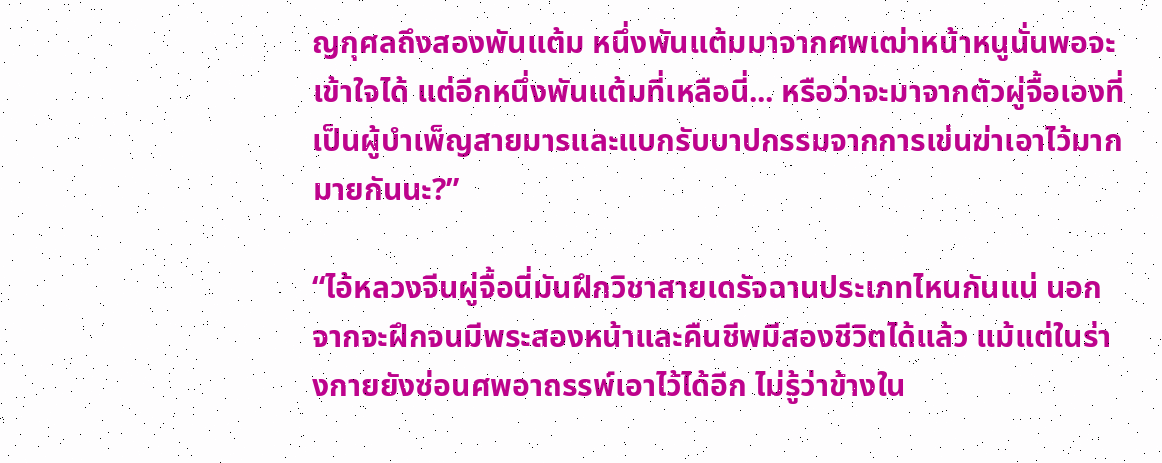ญกุศลถึงสองพันแต้ม หนึ่งพันแต้มมาจากศพเฒ่าหน้าหนูนั่นพอจะเข้าใจได้ แต่อีกหนึ่งพันแต้มที่เหลือนี่... หรือว่าจะมาจากตัวผู่จื้อเองที่เป็นผู้บำเพ็ญสายมารและแบกรับบาปกรรมจากการเข่นฆ่าเอาไว้มากมายกันนะ?”

“ไอ้หลวงจีนผู่จื้อนี่มันฝึกวิชาสายเดรัจฉานประเภทไหนกันแน่ นอกจากจะฝึกจนมีพระสองหน้าและคืนชีพมีสองชีวิตได้แล้ว แม้แต่ในร่างกายยังซ่อนศพอาถรรพ์เอาไว้ได้อีก ไม่รู้ว่าข้างใน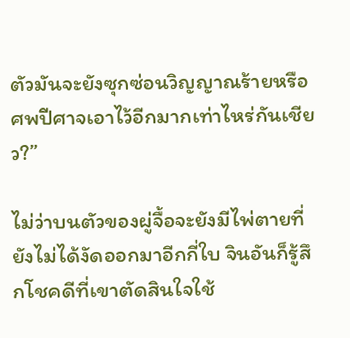ตัวมันจะยังซุกซ่อนวิญญาณร้ายหรือศพปีศาจเอาไว้อีกมากเท่าไหร่กันเชียว?”

ไม่ว่าบนตัวของผู่จื้อจะยังมีไพ่ตายที่ยังไม่ได้งัดออกมาอีกกี่ใบ จินอันก็รู้สึกโชคดีที่เขาตัดสินใจใช้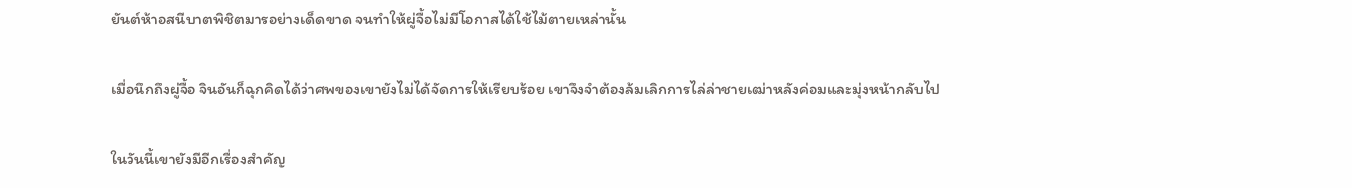ยันต์ห้าอสนีบาตพิชิตมารอย่างเด็ดขาด จนทำให้ผู่จื้อไม่มีโอกาสได้ใช้ไม้ตายเหล่านั้น

เมื่อนึกถึงผู่จื้อ จินอันก็ฉุกคิดได้ว่าศพของเขายังไม่ได้จัดการให้เรียบร้อย เขาจึงจำต้องล้มเลิกการไล่ล่าชายเฒ่าหลังค่อมและมุ่งหน้ากลับไป

ในวันนี้เขายังมีอีกเรื่องสำคัญ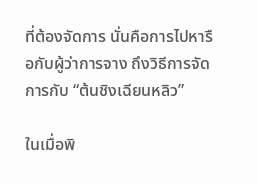ที่ต้องจัดการ นั่นคือการไปหารือกับผู้ว่าการจาง ถึงวิธีการจัดการกับ “ต้นชิงเฉียนหลิว”

ในเมื่อพิ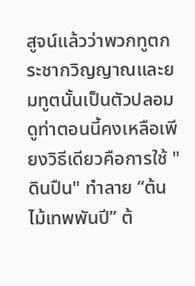สูจน์แล้วว่าพวกทูตกระชากวิญญาณและยมทูตนั้นเป็นตัวปลอม ดูท่าตอนนี้คงเหลือเพียงวิธีเดียวคือการใช้ "ดินปืน" ทำลาย “ต้นไม้เทพพันปี” ต้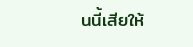นนี้เสียให้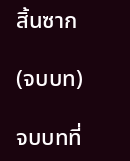สิ้นซาก

(จบบท)

จบบทที่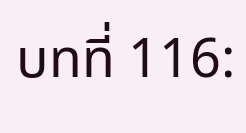บทที่ 116: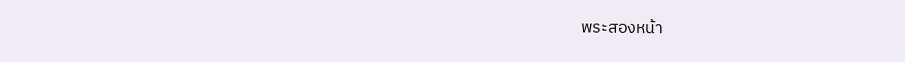พระสองหน้า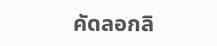คัดลอกลิ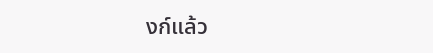งก์แล้ว